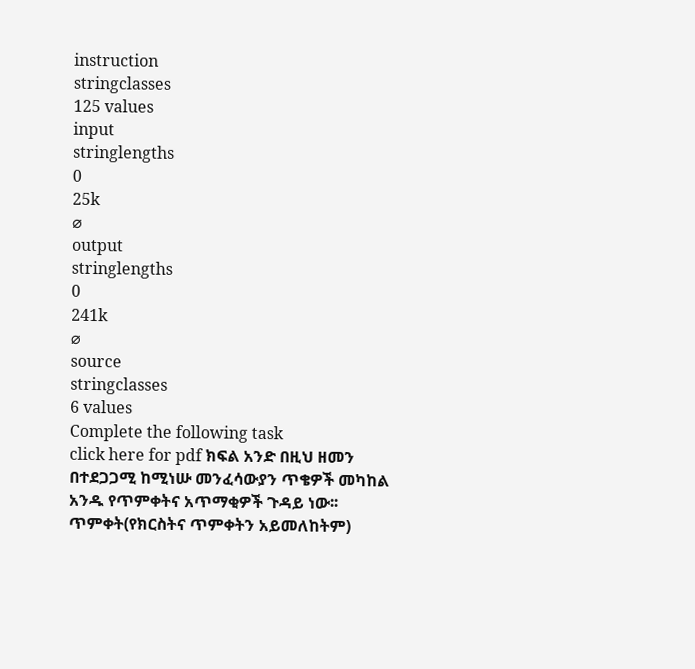instruction
stringclasses
125 values
input
stringlengths
0
25k
⌀
output
stringlengths
0
241k
⌀
source
stringclasses
6 values
Complete the following task
click here for pdf ክፍል አንድ በዚህ ዘመን በተደጋጋሚ ከሚነሡ መንፈሳውያን ጥቄዎች መካከል አንዱ የጥምቀትና አጥማቂዎች ጉዳይ ነው፡፡ ጥምቀት(የክርስትና ጥምቀትን አይመለከትም)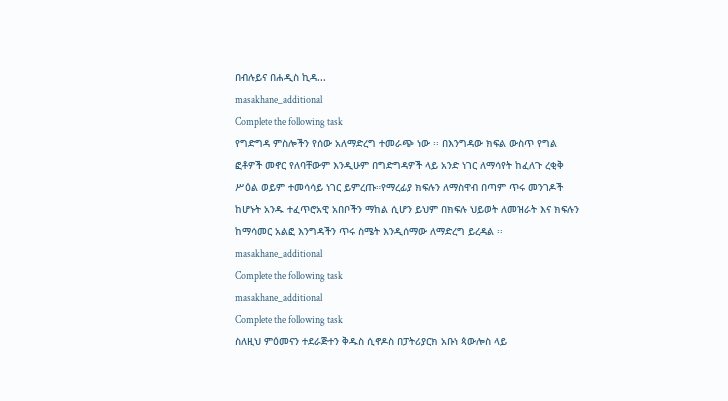በብሉይና በሐዲስ ኪዳ...
masakhane_additional
Complete the following task
የግድግዳ ምስሎችን የሰው አለማድረግ ተመራጭ ነው ፡፡ በእንግዳው ክፍል ውስጥ የግል ፎቶዎች መኖር የለባቸውም እንዲሁም በግድግዳዎች ላይ አንድ ነገር ለማሳየት ከፈለጉ ረቂቅ ሥዕል ወይም ተመሳሳይ ነገር ይምረጡ።የማረፊያ ክፍሉን ለማስዋብ በጣም ጥሩ መንገዶች ከሆኑት አንዱ ተፈጥሮአዊ አበቦችን ማከል ሲሆን ይህም በክፍሉ ህይወት ለመዝራት እና ክፍሉን ከማሳመር አልፎ እንግዳችን ጥሩ ስሜት እንዲሰማው ለማድረግ ይረዳል ፡፡
masakhane_additional
Complete the following task
masakhane_additional
Complete the following task
ስለዚህ ምዕመናን ተደራጅተን ቅዱስ ሲኖዶስ በፓትሪያርክ አቡነ ጳውሎስ ላይ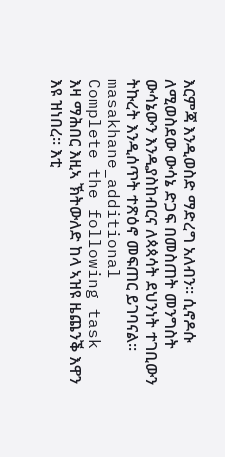እርምጃ እንዲወስድ ማድረግ አለብን፡፡ ሲኖዶሱ ለሚወስደው ውሳኔ ድጋፍ በመስጠት መንግስት ውሳኔውን እንዲያስከብርና ለጳጳሳት ደህንነት ተገቢውን ትኩረት እንዲሰጥት ተጽዕኖ መፍጠር ይገባናል፡፡
masakhane_additional
Complete the following task
እዛ ማሕበር እዚኣ ኽትውለድ ከላ ኣዝዩ ዜጨንቕ እዋን እዩ ዝነበረ። እቲ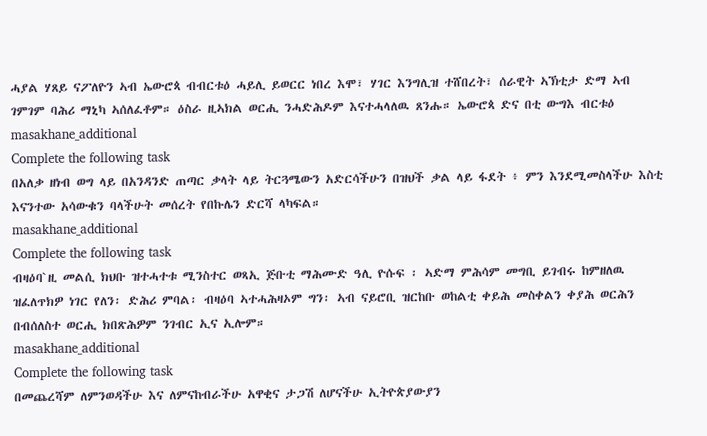ሓያል ሃጸይ ናፖለዮን ኣብ ኤውሮጳ ብብርቱዕ ሓይሊ ይወርር ነበረ እሞ፣ ሃገር እንግሊዝ ተሸበረት፣ ሰራዊት ኣኽቲታ ድማ ኣብ ገምገም ባሕሪ ማኒካ ኣሰለፈቶም። ዕስራ ዚኣክል ወርሒ ንሓድሕዶም እናተሓላለዉ ጸንሑ። ኤውሮጳ ድና በቲ ውግእ ብርቱዕ
masakhane_additional
Complete the following task
በአለቃ ዘነብ ወግ ላይ በአንዳንድ ጠጣር ቃላት ላይ ትርጓሜውን አድርሳችሁን በዝህች ቃል ላይ ፋደት ፥ ምን እንደሚመስላችሁ እስቲ እናንተው አሳውቁን ባላችሁት መሰረት የበኩሌን ድርሻ ላካፍል።
masakhane_additional
Complete the following task
ብዛዕባ`ዚ መልሲ ክህቡ ዝተሓተቱ ሚንስተር ወጻኢ ጅቡቲ ማሕሙድ ዓሊ ዮሱፍ ፡ ኣድማ ምሕሳም መግቢ ይገብሩ ከምዘለዉ ዝፈለጥክዎ ነገር የለን፡ ድሕሪ ምባል፡ ብዛዕባ ኣተሓሕዛኦም ግን፡ ኣብ ናይሮቢ ዝርከቡ ወከልቲ ቀይሕ መስቀልን ቀያሕ ወርሕን በብሰለስተ ወርሒ ክበጽሕዎም ንገብር ኢና ኢሎም።
masakhane_additional
Complete the following task
በመጨረሻም ለምንወዳችሁ እና ለምናከብራችሁ አዋቂና ታጋሽ ለሆናችሁ ኢትዮጵያውያን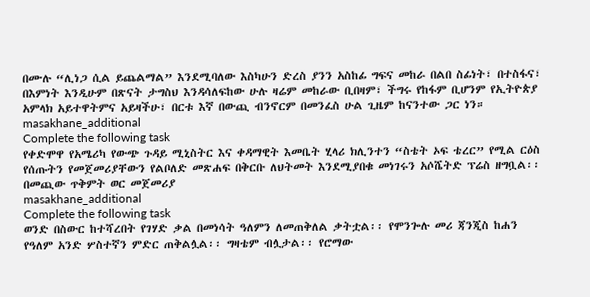በሙሉ “ሊነጋ ሲል ይጨልማል” እንደሚባለው እስካሁን ድረስ ያንን አስከፊ ግፍና መከራ በልበ ስፊነት፣ በተስፋና፣ በእምነት እንዲሁም በጽናት ታግስህ እንዳሳለፍከው ሁሉ ዛሬም መከራው ቢበዛም፣ ችግሩ የከፋም ቢሆንም የኢትዮጵያ አምላክ አይተዋትምና አይዛችሁ፣ በርቱ እኛ በውጪ ብንኖርም በመንፈስ ሁል ጊዜም ከናንተው ጋር ነን።
masakhane_additional
Complete the following task
የቀድሞዋ የአሜሪካ የውጭ ጉዳይ ሚኒስትር እና ቀዳማዊት እመቤት ሂላሪ ክሊንተን “ስቴት ኦፍ ቴረር” የሚል ርዕስ የሰጡትን የመጀመሪያቸውን የልቦለድ መጽሐፍ በቅርቡ ለህትመት እንደሚያበቁ መነገሩን አሶሼትድ ፕሬስ ዘግቧል፡፡ በመጪው ጥቅምት ወር መጀመሪያ
masakhane_additional
Complete the following task
ወንድ በስውር ከተሻረበት የገሃድ ቃል በመነሳት ዓለምን ለመጠቅለል ቃትቷል፡፡ የሞንጐሉ መሪ ጃንጂስ ከሐን የዓለም አንድ ሦስተኛን ምድር ጠቅልሏል፡፡ ግዛቴም ብሏታል፡፡ የሮማው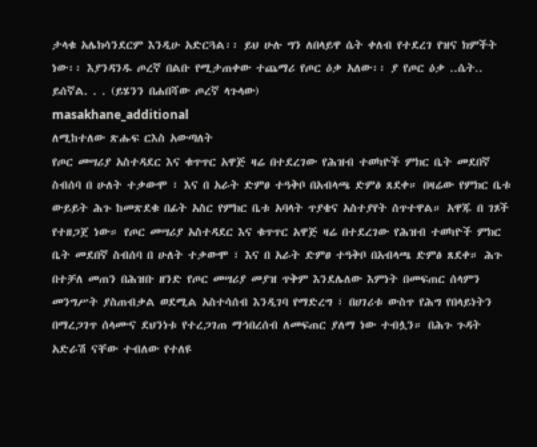ታላቁ አሌክሳንደርም እንዲሁ አድርጓል፡፡ ይህ ሁሉ ግን ለበላይዋ ሴት ቀለብ የተደረገ የዝና ክምችት ነው፡፡ እያንዳንዱ ጦረኛ በልቡ የሚታጠቀው ተጨማሪ የጦር ዕቃ አለው፡፡ ያ የጦር ዕቃ ..ሴት.. ይሰኛል. . . (ይሄንን በሐበሻው ጦረኛ ላጉላው)
masakhane_additional
ለሚከተለው ጽሑፍ ርእስ አውጣለት
የጦር መሣሪያ አስተዳደር እና ቁጥጥር አዋጅ ዛሬ በተደረገው የሕዝብ ተወካዮች ምክር ቤት መደበኛ ስብሰባ በ ሁለት ተቃውሞ ፣ እና በ አራት ድምፀ ተዓቅቦ በአብላጫ ድምፅ ጸደቀ። በዛሬው የምክር ቤቱ ውይይት ሕጉ ከመጽደቁ በፊት አስር የምክር ቤቱ አባላት ጥያቄና አስተያየት ሰጥተዋል። አዋጁ በ ገጾች የተዘጋጀ ነው። የጦር መሣሪያ አስተዳደር እና ቁጥጥር አዋጅ ዛሬ በተደረገው የሕዝብ ተወካዮች ምክር ቤት መደበኛ ስብሰባ በ ሁለት ተቃውሞ ፣ እና በ አራት ድምፀ ተዓቅቦ በአብላጫ ድምፅ ጸደቀ። ሕጉ በተቻለ መጠን በሕዝቡ ዘንድ የጦር መሣሪያ መያዝ ጥቅም እንደሌለው እምነት በመፍጠር ሰላምን መንግሥት ያስጠብቃል ወደሚል አስተሳሰብ እንዲገባ የማድረግ ፣ በሀገሪቱ ውስጥ የሕግ የበላይነትን በማረጋገጥ ሰላሙና ደህንነቱ የተረጋገጠ ማኅበረሰብ ለመፍጠር ያለማ ነው ተብሏን። በሕጉ ጉዳት አድራሽ ናቸው ተብለው የተለዩ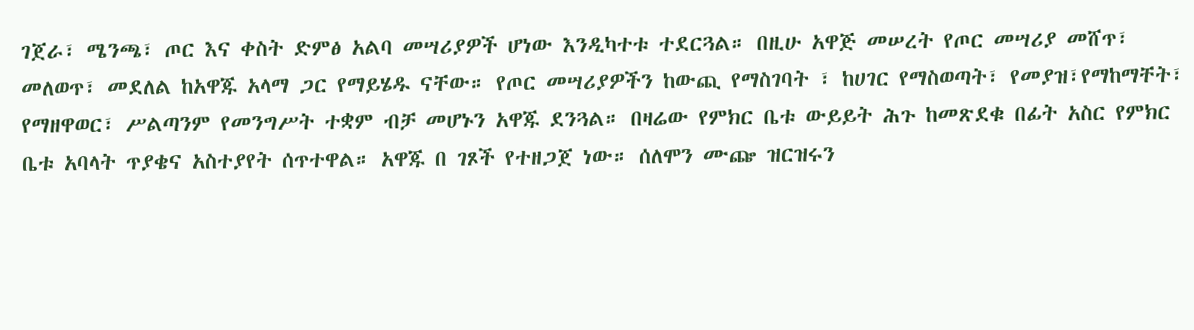ገጀራ፣ ሜንጫ፣ ጦር እና ቀስት ድምፅ አልባ መሣሪያዎች ሆነው እንዲካተቱ ተደርጓል። በዚሁ አዋጅ መሠረት የጦር መሣሪያ መሸጥ፣ መለወጥ፣ መደለል ከአዋጁ አላማ ጋር የማይሄዱ ናቸው። የጦር መሣሪያዎችን ከውጪ የማስገባት ፣ ከሀገር የማስወጣት፣ የመያዝ፣የማከማቸት፣ የማዘዋወር፣ ሥልጣንም የመንግሥት ተቋም ብቻ መሆኑን አዋጁ ደንጓል። በዛሬው የምክር ቤቱ ውይይት ሕጉ ከመጽደቁ በፊት አስር የምክር ቤቱ አባላት ጥያቄና አስተያየት ሰጥተዋል። አዋጁ በ ገጾች የተዘጋጀ ነው። ሰለሞን ሙጬ ዝርዝሩን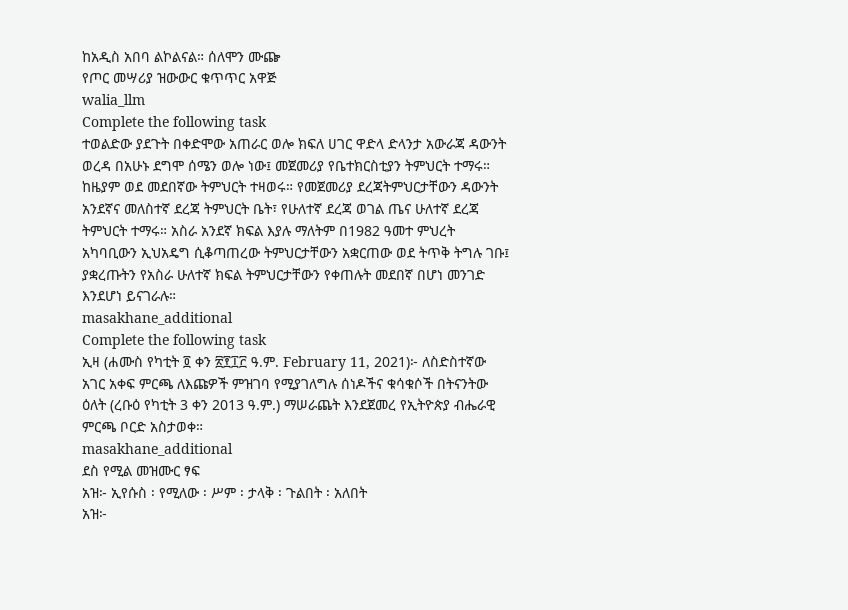ከአዲስ አበባ ልኮልናል። ሰለሞን ሙጬ
የጦር መሣሪያ ዝውውር ቁጥጥር አዋጅ
walia_llm
Complete the following task
ተወልድው ያደጉት በቀድሞው አጠራር ወሎ ክፍለ ሀገር ዋድላ ድላንታ አውራጃ ዳውንት ወረዳ በአሁኑ ደግሞ ሰሜን ወሎ ነው፤ መጀመሪያ የቤተክርስቲያን ትምህርት ተማሩ። ከዜያም ወደ መደበኛው ትምህርት ተዛወሩ። የመጀመሪያ ደረጃትምህርታቸውን ዳውንት አንደኛና መለስተኛ ደረጃ ትምህርት ቤት፣ የሁለተኛ ደረጃ ወገል ጤና ሁለተኛ ደረጃ ትምህርት ተማሩ። አስራ አንደኛ ክፍል እያሉ ማለትም በ1982 ዓመተ ምህረት አካባቢውን ኢህአዴግ ሲቆጣጠረው ትምህርታቸውን አቋርጠው ወደ ትጥቅ ትግሉ ገቡ፤ ያቋረጡትን የአስራ ሁለተኛ ክፍል ትምህርታቸውን የቀጠሉት መደበኛ በሆነ መንገድ እንደሆነ ይናገራሉ።
masakhane_additional
Complete the following task
ኢዛ (ሐሙስ የካቲት ፬ ቀን ፳፻፲፫ ዓ.ም. February 11, 2021)፦ ለስድስተኛው አገር አቀፍ ምርጫ ለእጩዎች ምዝገባ የሚያገለግሉ ሰነዶችና ቁሳቁሶች በትናንትው ዕለት (ረቡዕ የካቲት 3 ቀን 2013 ዓ.ም.) ማሠራጨት እንደጀመረ የኢትዮጵያ ብሔራዊ ምርጫ ቦርድ አስታወቀ።
masakhane_additional
ደስ የሚል መዝሙር ፃፍ
አዝ፦ ኢየሱስ ፡ የሚለው ፡ ሥም ፡ ታላቅ ፡ ጉልበት ፡ አለበት
አዝ፦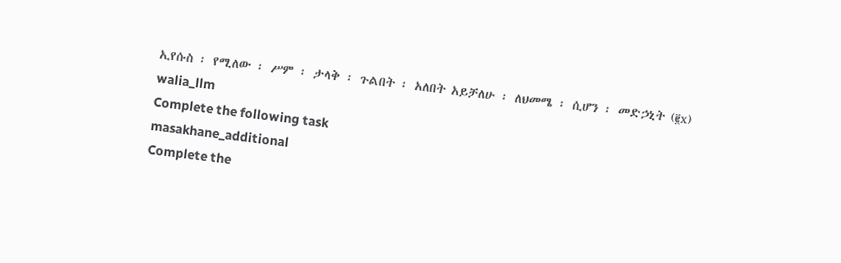ኢየሱስ ፡ የሚለው ፡ ሥም ፡ ታላቅ ፡ ጉልበት ፡ አለበት አይቻለሁ ፡ ለህመሜ ፡ ሲሆን ፡ መድኃኒት (፪x)
walia_llm
Complete the following task
masakhane_additional
Complete the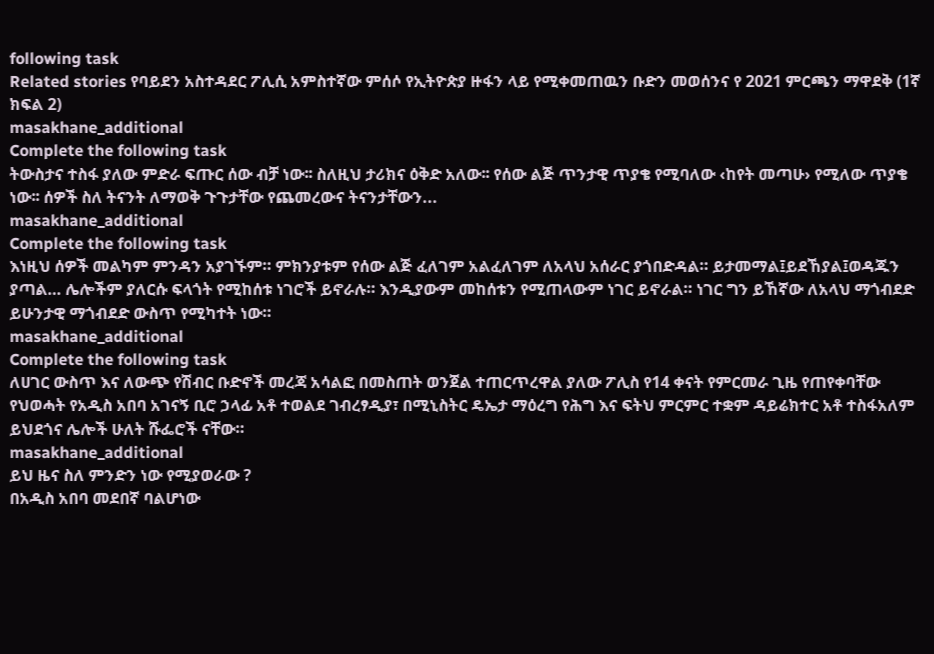following task
Related stories የባይደን አስተዳደር ፖሊሲ አምስተኛው ምሰሶ የኢትዮጵያ ዙፋን ላይ የሚቀመጠዉን ቡድን መወሰንና የ 2021 ምርጫን ማዋደቅ (1ኛ ክፍል 2)
masakhane_additional
Complete the following task
ትውስታና ተስፋ ያለው ምድራ ፍጡር ሰው ብቻ ነው፡፡ ስለዚህ ታሪክና ዕቅድ አለው፡፡ የሰው ልጅ ጥንታዊ ጥያቄ የሚባለው ‹ከየት መጣሁ› የሚለው ጥያቄ ነው፡፡ ሰዎች ስለ ትናንት ለማወቅ ጉጉታቸው የጨመረውና ትናንታቸውን...
masakhane_additional
Complete the following task
እነዚህ ሰዎች መልካም ምንዳን አያገኙም። ምክንያቱም የሰው ልጅ ፈለገም አልፈለገም ለአላህ አሰራር ያጎበድዳል። ይታመማል፤ይደኸያል፤ወዳጁን ያጣል… ሌሎችም ያለርሱ ፍላጎት የሚከሰቱ ነገሮች ይኖራሉ። እንዲያውም መከሰቱን የሚጠላውም ነገር ይኖራል። ነገር ግን ይኸኛው ለአላህ ማጎብደድ ይሁንታዊ ማጎብደድ ውስጥ የሚካተት ነው።
masakhane_additional
Complete the following task
ለሀገር ውስጥ እና ለውጭ የሽብር ቡድኖች መረጃ አሳልፎ በመስጠት ወንጀል ተጠርጥረዋል ያለው ፖሊስ የ14 ቀናት የምርመራ ጊዜ የጠየቀባቸው የህወሓት የአዲስ አበባ አገናኝ ቢሮ ኃላፊ አቶ ተወልደ ገብረፃዲያ፣ በሚኒስትር ዴኤታ ማዕረግ የሕግ እና ፍትህ ምርምር ተቋም ዳይሬክተር አቶ ተስፋአለም ይህደጎና ሌሎች ሁለት ሹፌሮች ናቸው።
masakhane_additional
ይህ ዜና ስለ ምንድን ነው የሚያወራው ?
በአዲስ አበባ መደበኛ ባልሆነው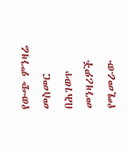የውጭ ምንዛሬ መስመር በሕገወጥ መንዛሪዎች የሚመራው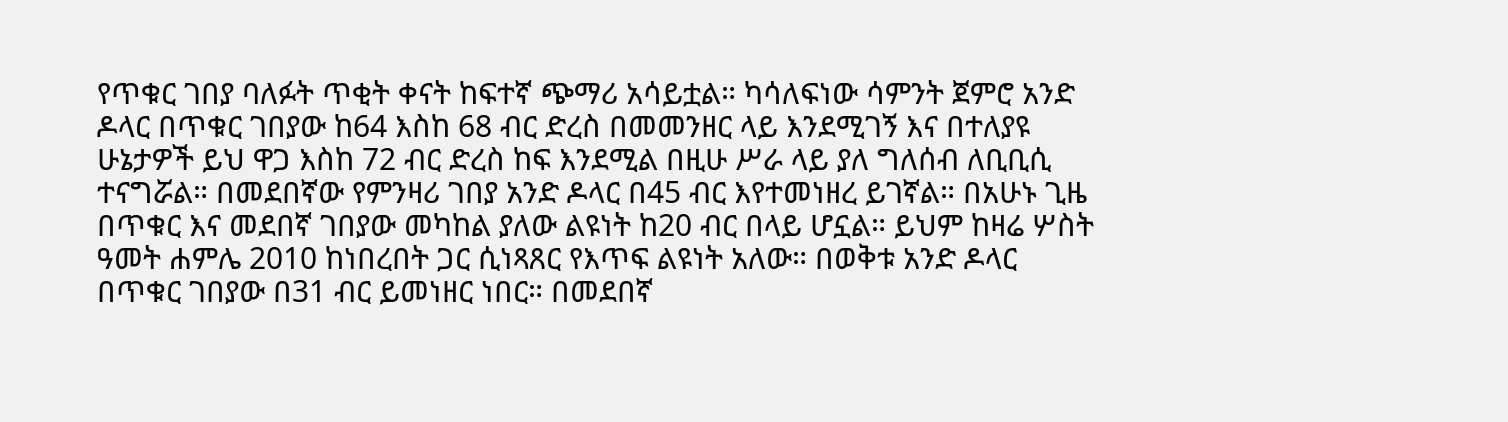የጥቁር ገበያ ባለፉት ጥቂት ቀናት ከፍተኛ ጭማሪ አሳይቷል። ካሳለፍነው ሳምንት ጀምሮ አንድ ዶላር በጥቁር ገበያው ከ64 እስከ 68 ብር ድረስ በመመንዘር ላይ እንደሚገኝ እና በተለያዩ ሁኔታዎች ይህ ዋጋ እስከ 72 ብር ድረስ ከፍ እንደሚል በዚሁ ሥራ ላይ ያለ ግለሰብ ለቢቢሲ ተናግሯል። በመደበኛው የምንዛሪ ገበያ አንድ ዶላር በ45 ብር እየተመነዘረ ይገኛል። በአሁኑ ጊዜ በጥቁር እና መደበኛ ገበያው መካከል ያለው ልዩነት ከ20 ብር በላይ ሆኗል። ይህም ከዛሬ ሦስት ዓመት ሐምሌ 2010 ከነበረበት ጋር ሲነጻጸር የእጥፍ ልዩነት አለው። በወቅቱ አንድ ዶላር በጥቁር ገበያው በ31 ብር ይመነዘር ነበር። በመደበኛ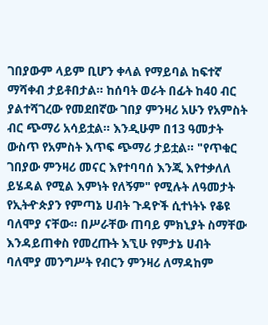ገበያውም ላይም ቢሆን ቀላል የማይባል ከፍተኛ ማሻቀብ ታይቶበታል። ከሰባት ወራት በፊት ከ40 ብር ያልተሻገረው የመደበኛው ገበያ ምንዛሪ አሁን የአምስት ብር ጭማሪ አሳይቷል። እንዲሁም በ13 ዓመታት ውስጥ የአምስት እጥፍ ጭማሪ ታይቷል። "የጥቁር ገበያው ምንዛሪ መናር እየተባባሰ እንጂ እየተቃለለ ይሄዳል የሚል እምነት የለኝም" የሚሉት ለዓመታት የኢትዯጵያን የምጣኔ ሀብት ጉዳዮች ሲተነትኑ የቆዩ ባለሞያ ናቸው። በሥራቸው ጠባይ ምክኒያት ስማቸው እንዳይጠቀስ የመረጡት እኚሁ የምታኔ ሀብት ባለሞያ መንግሥት የብርን ምንዛሪ ለማዳከም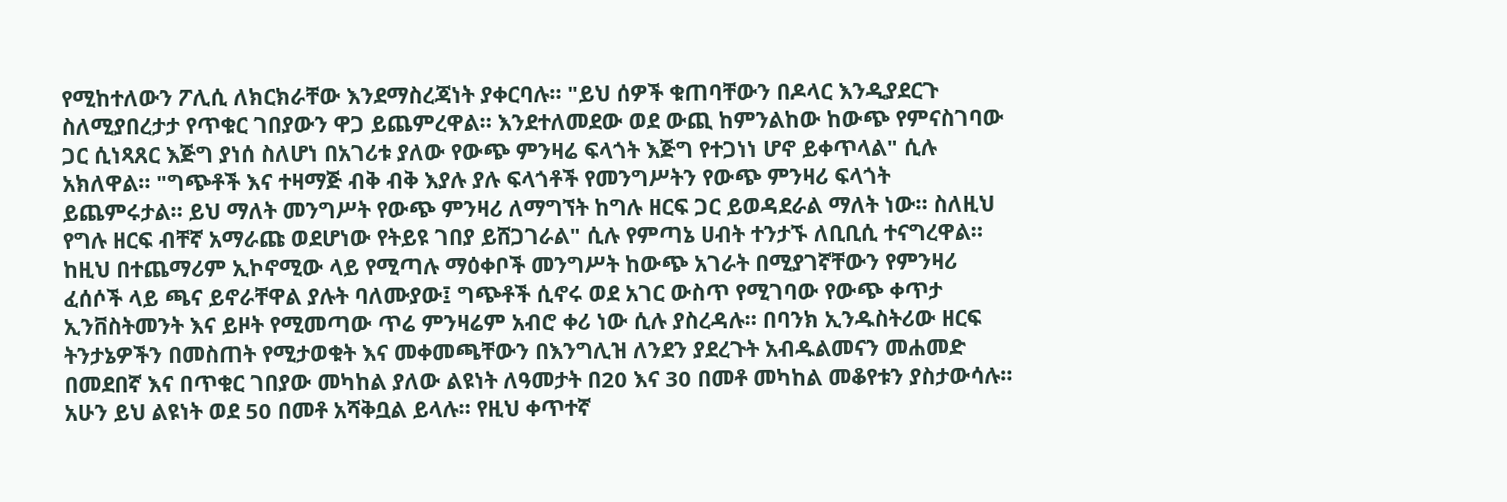የሚከተለውን ፖሊሲ ለክርክራቸው እንደማስረጃነት ያቀርባሉ። "ይህ ሰዎች ቁጠባቸውን በዶላር እንዲያደርጉ ስለሚያበረታታ የጥቁር ገበያውን ዋጋ ይጨምረዋል። እንደተለመደው ወደ ውጪ ከምንልከው ከውጭ የምናስገባው ጋር ሲነጻጸር እጅግ ያነሰ ስለሆነ በአገሪቱ ያለው የውጭ ምንዛሬ ፍላጎት እጅግ የተጋነነ ሆኖ ይቀጥላል" ሲሉ አክለዋል። "ግጭቶች እና ተዛማጅ ብቅ ብቅ እያሉ ያሉ ፍላጎቶች የመንግሥትን የውጭ ምንዛሪ ፍላጎት ይጨምሩታል። ይህ ማለት መንግሥት የውጭ ምንዛሪ ለማግኘት ከግሉ ዘርፍ ጋር ይወዳደራል ማለት ነው። ስለዚህ የግሉ ዘርፍ ብቸኛ አማራጩ ወደሆነው የትይዩ ገበያ ይሸጋገራል" ሲሉ የምጣኔ ሀብት ተንታኙ ለቢቢሲ ተናግረዋል። ከዚህ በተጨማሪም ኢኮኖሚው ላይ የሚጣሉ ማዕቀቦች መንግሥት ከውጭ አገራት በሚያገኛቸውን የምንዛሪ ፈሰሶች ላይ ጫና ይኖራቸዋል ያሉት ባለሙያው፤ ግጭቶች ሲኖሩ ወደ አገር ውስጥ የሚገባው የውጭ ቀጥታ ኢንቨስትመንት እና ይዞት የሚመጣው ጥሬ ምንዛሬም አብሮ ቀሪ ነው ሲሉ ያስረዳሉ። በባንክ ኢንዱስትሪው ዘርፍ ትንታኔዎችን በመስጠት የሚታወቁት እና መቀመጫቸውን በእንግሊዝ ለንደን ያደረጉት አብዱልመናን መሐመድ በመደበኛ እና በጥቁር ገበያው መካከል ያለው ልዩነት ለዓመታት በ20 እና 30 በመቶ መካከል መቆየቱን ያስታውሳሉ። አሁን ይህ ልዩነት ወደ 50 በመቶ አሻቅቧል ይላሉ። የዚህ ቀጥተኛ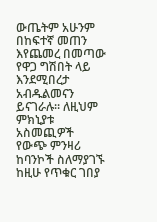ውጤትም አሁንም በከፍተኛ መጠን እየጨመረ በመጣው የዋጋ ግሽበት ላይ እንደሚበረታ አብዱልመናን ይናገራሉ። ለዚህም ምክኒያቱ አስመጪዎች የውጭ ምንዛሪ ከባንኮች ስለማያገኙ ከዚሁ የጥቁር ገበያ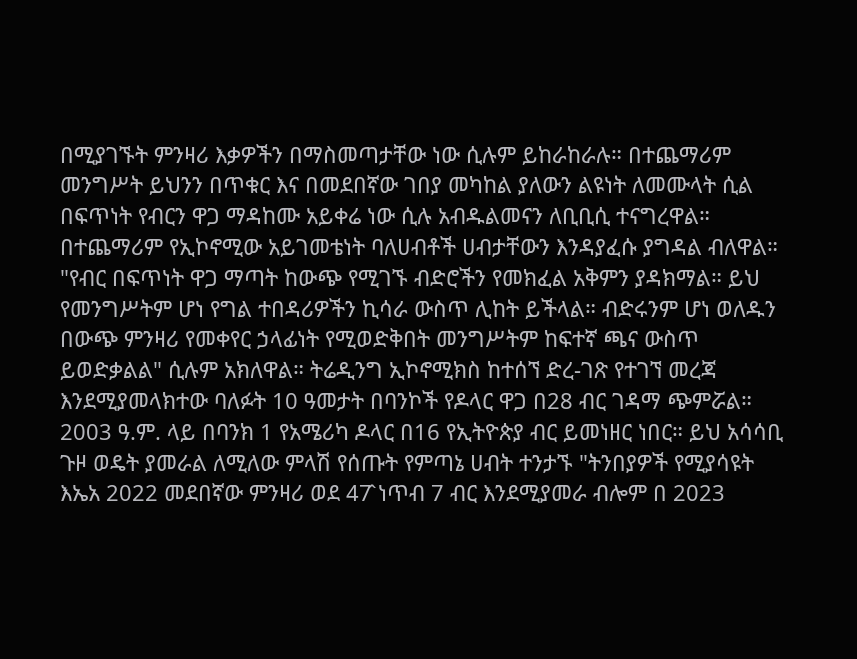በሚያገኙት ምንዛሪ እቃዎችን በማስመጣታቸው ነው ሲሉም ይከራከራሉ። በተጨማሪም መንግሥት ይህንን በጥቁር እና በመደበኛው ገበያ መካከል ያለውን ልዩነት ለመሙላት ሲል በፍጥነት የብርን ዋጋ ማዳከሙ አይቀሬ ነው ሲሉ አብዱልመናን ለቢቢሲ ተናግረዋል። በተጨማሪም የኢኮኖሚው አይገመቴነት ባለሀብቶች ሀብታቸውን እንዳያፈሱ ያግዳል ብለዋል። "የብር በፍጥነት ዋጋ ማጣት ከውጭ የሚገኙ ብድሮችን የመክፈል አቅምን ያዳክማል። ይህ የመንግሥትም ሆነ የግል ተበዳሪዎችን ኪሳራ ውስጥ ሊከት ይችላል። ብድሩንም ሆነ ወለዱን በውጭ ምንዛሪ የመቀየር ኃላፊነት የሚወድቅበት መንግሥትም ከፍተኛ ጫና ውስጥ ይወድቃልል" ሲሉም አክለዋል። ትሬዲንግ ኢኮኖሚክስ ከተሰኘ ድረ-ገጽ የተገኘ መረጃ እንደሚያመላክተው ባለፉት 10 ዓመታት በባንኮች የዶላር ዋጋ በ28 ብር ገዳማ ጭምሯል። 2003 ዓ.ም. ላይ በባንክ 1 የአሜሪካ ዶላር በ16 የኢትዮጵያ ብር ይመነዘር ነበር። ይህ አሳሳቢ ጉዞ ወዴት ያመራል ለሚለው ምላሽ የሰጡት የምጣኔ ሀብት ተንታኙ "ትንበያዎች የሚያሳዩት እኤአ 2022 መደበኛው ምንዛሪ ወደ 47̂ ነጥብ 7 ብር እንደሚያመራ ብሎም በ 2023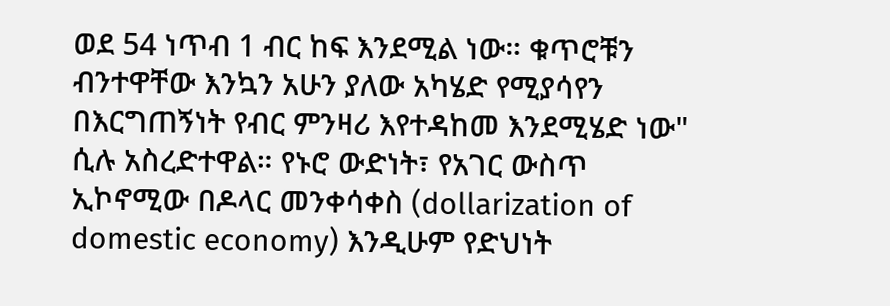ወደ 54 ነጥብ 1 ብር ከፍ እንደሚል ነው። ቁጥሮቹን ብንተዋቸው እንኳን አሁን ያለው አካሄድ የሚያሳየን በእርግጠኝነት የብር ምንዛሪ እየተዳከመ እንደሚሄድ ነው" ሲሉ አስረድተዋል። የኑሮ ውድነት፣ የአገር ውስጥ ኢኮኖሚው በዶላር መንቀሳቀስ (dollarization of domestic economy) እንዲሁም የድህነት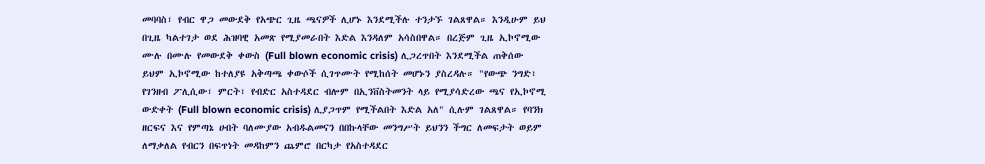መባባስ፣ የብር ዋጋ መውደቅ የአጭር ጊዜ ጫናዎች ሊሆኑ እንደሚችሉ ተንታኙ ገልጸዋል። እንዲሁም ይህ በጊዜ ካልተገታ ወደ ሕዝባዊ አመጽ የሚያመራበት እድል እንዳለም አሳስበዋል። በረጅም ጊዜ ኢኮኖሚው ሙሉ በሙሉ የመውደቅ ቀውስ (Full blown economic crisis) ሊጋረጥበት እንደሚችል ጠቅሰው ይህም ኢኮኖሚው ከተለያዩ አቅጣጫ ቀውሶች ሲገጥሙት የሚከሰት መሆኑን ያስረዳሉ። "የውጭ ንግድ፣ የገንዘብ ፖሊሲው፣ ምርት፣ የብድር አስተዳደር ብሎም በኢንቨስትመንት ላይ የሚያሳድረው ጫና የኢኮኖሚ ውድቀት (Full blown economic crisis) ሊያጋጥም የሚችልበት እድል አለ" ሲሉም ገልጸዋል። የባንክ ዘርፍና እና የምጣኔ ሀብት ባለሙያው አብዱልመናን በበኩላቸው መንግሥት ይህንን ችግር ለመፍታት ወይም ለማቃለል የብርን በፍጥነት መዳከምን ጨምሮ በርካታ የአስተዳደር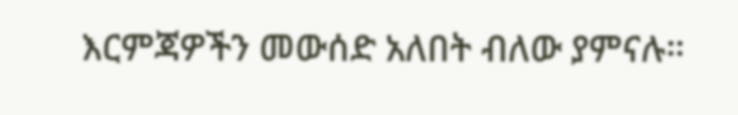እርምጃዎችን መውሰድ አለበት ብለው ያምናሉ።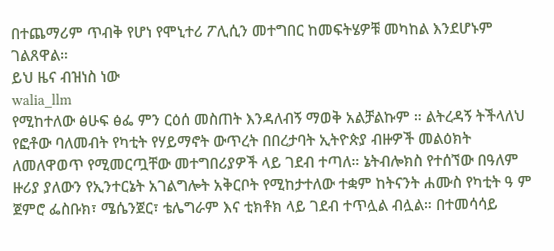በተጨማሪም ጥብቅ የሆነ የሞኒተሪ ፖሊሲን መተግበር ከመፍትሄዎቹ መካከል እንደሆኑም ገልጸዋል።
ይህ ዜና ብዝነስ ነው
walia_llm
የሚከተለው ፅሁፍ ፅፌ ምን ርዕሰ መስጠት እንዳለብኝ ማወቅ አልቻልኩም ። ልትረዳኝ ትችላለህ
የፎቶው ባለመብት የካቲት የሃይማኖት ውጥረት በበረታባት ኢትዮጵያ ብዙዎች መልዕክት ለመለዋወጥ የሚመርጧቸው መተግበሪያዎች ላይ ገደብ ተጣለ። ኔትብሎክስ የተሰኘው በዓለም ዙሪያ ያለውን የኢንተርኔት አገልግሎት አቅርቦት የሚከታተለው ተቋም ከትናንት ሐሙስ የካቲት ዓ ም ጀምሮ ፌስቡክ፣ ሜሴንጀር፣ ቴሌግራም እና ቲክቶክ ላይ ገደብ ተጥሏል ብሏል። በተመሳሳይ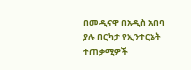በመዲናዋ በአዲስ አበባ ያሉ በርካታ የኢንተርኔት ተጠቃሚዎች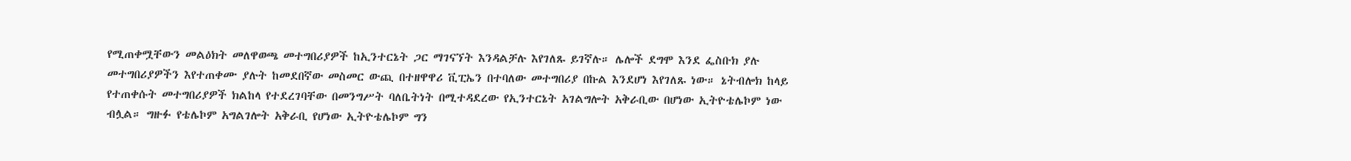የሚጠቀሟቸውን መልዕክት መለዋወጫ መተግበሪያዎች ከኢንተርኔት ጋር ማገናኘት እንዳልቻሉ እየገለጹ ይገኛሉ። ሌሎች ደግሞ እንደ ፌስቡክ ያሉ መተግበሪያዎችን እየተጠቀሙ ያሉት ከመደበኛው መስመር ውጪ በተዘዋዋሪ ቪፒኤን በተባለው መተግበሪያ በኩል እንደሆነ እየገለጹ ነው። ኔትብሎክ ከላይ የተጠቀሱት መተግበሪያዎች ክልከላ የተደረገባቸው በመንግሥት ባለቤትነት በሚተዳደረው የኢንተርኔት አገልግሎት አቅራቢው በሆነው ኢትዮቴሌኮም ነው ብሏል። ግዙፉ የቴሌኮም አግልገሎት አቅራቢ የሆነው ኢትዮቴሌኮም ግን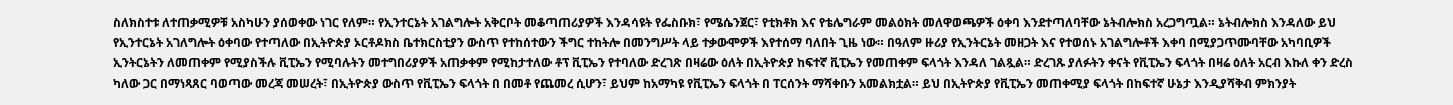ስለክስተቱ ለተጠቃሚዎቹ አስካሁን ያሰወቀው ነገር የለም። የኢንተርኔት አገልግሎት አቅርቦት መቆጣጠሪያዎች እንዳሳዩት የፌስቡክ፣ የሜሴንጀር፣ የቲክቶክ እና የቴሌግራም መልዕክት መለዋወጫዎች ዕቀባ እንደተጣለባቸው ኔትብሎክስ አረጋግጧል። ኔትብሎክስ እንዳለው ይህ የኢንተርኔት አገለግሎት ዕቀባው የተጣለው በኢትዮጵያ ኦርቶዶክስ ቤተክርስቲያን ውስጥ የተከሰተውን ችግር ተከትሎ በመንግሥት ላይ ተቃውሞዎች እየተሰማ ባለበት ጊዜ ነው። በዓለም ዙሪያ የኢንትርኔት መዘጋት እና የተወሰኑ አገልግሎቶች እቀባ በሚያጋጥሙባቸው አካባቢዎች ኢንትርኔትን ለመጠቀም የሚያስችሉ ቪፒኤን የሚባሉትን መተግበሪያዎች አጠቃቀም የሚከታተለው ቶፕ ቪፒኤን የተባለው ድረገጽ በዛሬው ዕለት በኢትዮጵያ ከፍተኛ ቪፒኤን የመጠቀም ፍላጎት እንዳለ ገልጿል። ድረገጹ ያለፉትን ቀናት የቪፒኤን ፍላጎት በዛሬ ዕለት አርብ እኩለ ቀን ድረስ ካለው ጋር በማነጻጸር ባወጣው መረጃ መሠረት፣ በኢትዮጵያ ውስጥ የቪፒኤን ፍላጎት በ በመቶ የጨመረ ሲሆን፣ ይህም ከአማካዩ የቪፒኤን ፍላጎት በ ፐርሰንት ማሻቀቡን አመልክቷል። ይህ በኢትዮጵያ የቪፒኤን መጠቀሚያ ፍላጎት በከፍተኛ ሁኔታ እንዲያሻቅብ ምክንያት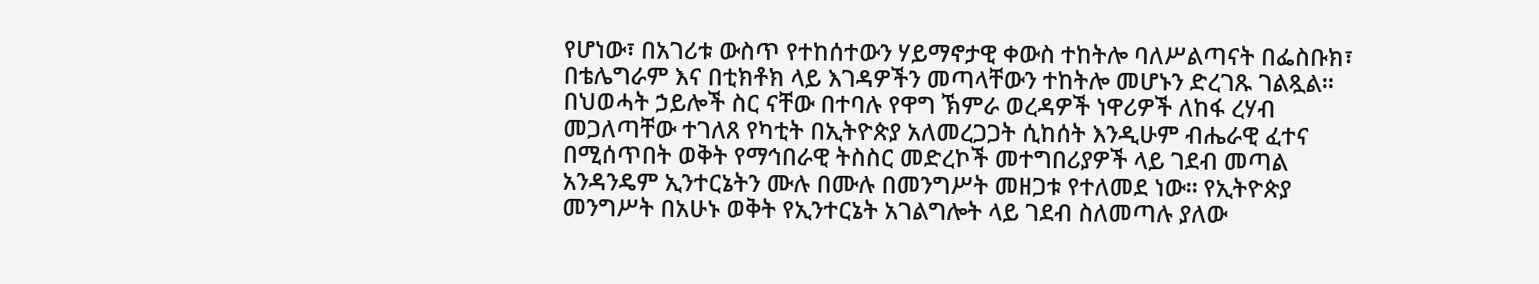የሆነው፣ በአገሪቱ ውስጥ የተከሰተውን ሃይማኖታዊ ቀውስ ተከትሎ ባለሥልጣናት በፌስቡክ፣ በቴሌግራም እና በቲክቶክ ላይ እገዳዎችን መጣላቸውን ተከትሎ መሆኑን ድረገጹ ገልጿል። በህወሓት ኃይሎች ስር ናቸው በተባሉ የዋግ ኽምራ ወረዳዎች ነዋሪዎች ለከፋ ረሃብ መጋለጣቸው ተገለጸ የካቲት በኢትዮጵያ አለመረጋጋት ሲከሰት እንዲሁም ብሔራዊ ፈተና በሚሰጥበት ወቅት የማኅበራዊ ትስስር መድረኮች መተግበሪያዎች ላይ ገደብ መጣል አንዳንዴም ኢንተርኔትን ሙሉ በሙሉ በመንግሥት መዘጋቱ የተለመደ ነው። የኢትዮጵያ መንግሥት በአሁኑ ወቅት የኢንተርኔት አገልግሎት ላይ ገደብ ስለመጣሉ ያለው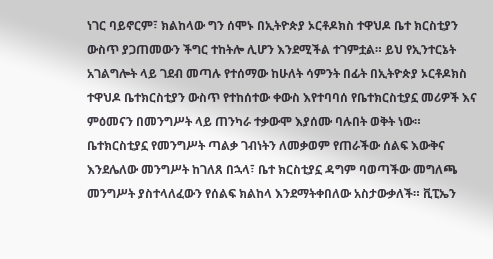ነገር ባይኖርም፣ ክልከላው ግን ሰሞኑ በኢትዮጵያ ኦርቶዶክስ ተዋህዶ ቤተ ክርስቲያን ውስጥ ያጋጠመውን ችግር ተከትሎ ሊሆን እንደሚችል ተገምቷል። ይህ የኢንተርኔት አገልግሎት ላይ ገደብ መጣሉ የተሰማው ከሁለት ሳምንት በፊት በኢትዮጵያ ኦርቶዶክስ ተዋህዶ ቤተክርስቲያን ውስጥ የተከሰተው ቀውስ እየተባባሰ የቤተክርስቲያኗ መሪዎች እና ምዕመናን በመንግሥት ላይ ጠንካራ ተቃውሞ እያሰሙ ባሉበት ወቅት ነው። ቤተክርስቲያኗ የመንግሥት ጣልቃ ገብነትን ለመቃወም የጠራችው ሰልፍ እውቅና እንደሌለው መንግሥት ከገለጸ በኋላ፣ ቤተ ክርስቲያኗ ዳግም ባወጣችው መግለጫ መንግሥት ያስተላለፈውን የሰልፍ ክልከላ እንደማትቀበለው አስታውቃለች። ቪፒኤን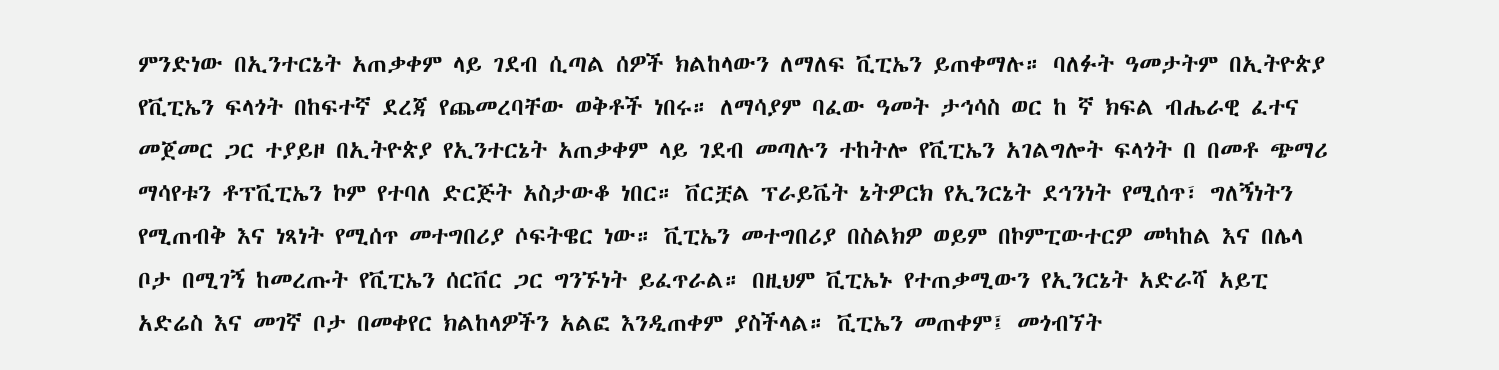ምንድነው በኢንተርኔት አጠቃቀም ላይ ገደብ ሲጣል ሰዎች ክልከላውን ለማለፍ ቪፒኤን ይጠቀማሉ። ባለፉት ዓመታትም በኢትዮጵያ የቪፒኤን ፍላጎት በከፍተኛ ደረጃ የጨመረባቸው ወቅቶች ነበሩ። ለማሳያም ባፈው ዓመት ታኅሳስ ወር ከ ኛ ክፍል ብሔራዊ ፈተና መጀመር ጋር ተያይዞ በኢትዮጵያ የኢንተርኔት አጠቃቀም ላይ ገደብ መጣሉን ተከትሎ የቪፒኤን አገልግሎት ፍላጎት በ በመቶ ጭማሪ ማሳየቱን ቶፕቪፒኤን ኮም የተባለ ድርጅት አስታውቆ ነበር። ቨርቿል ፕራይቬት ኔትዎርክ የኢንርኔት ደኅንነት የሚሰጥ፣ ግለኝነትን የሚጠብቅ እና ነጻነት የሚሰጥ መተግበሪያ ሶፍትዌር ነው። ቪፒኤን መተግበሪያ በስልክዎ ወይም በኮምፒውተርዎ መካከል እና በሌላ ቦታ በሚገኝ ከመረጡት የቪፒኤን ሰርቨር ጋር ግንኙነት ይፈጥራል። በዚህም ቪፒኤኑ የተጠቃሚውን የኢንርኔት አድራሻ አይፒ አድሬስ እና መገኛ ቦታ በመቀየር ክልከላዎችን አልፎ እንዲጠቀም ያስችላል። ቪፒኤን መጠቀም፤ መጎብኘት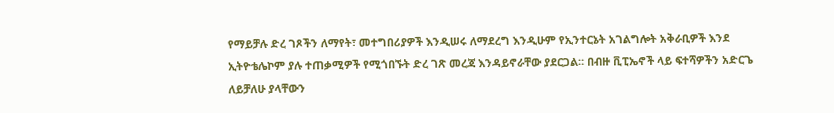የማይቻሉ ድረ ገጾችን ለማየት፣ መተግበሪያዎች እንዲሠሩ ለማደረግ እንዲሁም የኢንተርኔት አገልግሎት አቅራቢዎች እንደ ኢትዮቴሌኮም ያሉ ተጠቃሚዎች የሚጎበኙት ድረ ገጽ መረጃ እንዳይኖራቸው ያደርጋል። በብዙ ቪፒኤኖች ላይ ፍተሻዎችን አድርጌ ለይቻለሁ ያላቸውን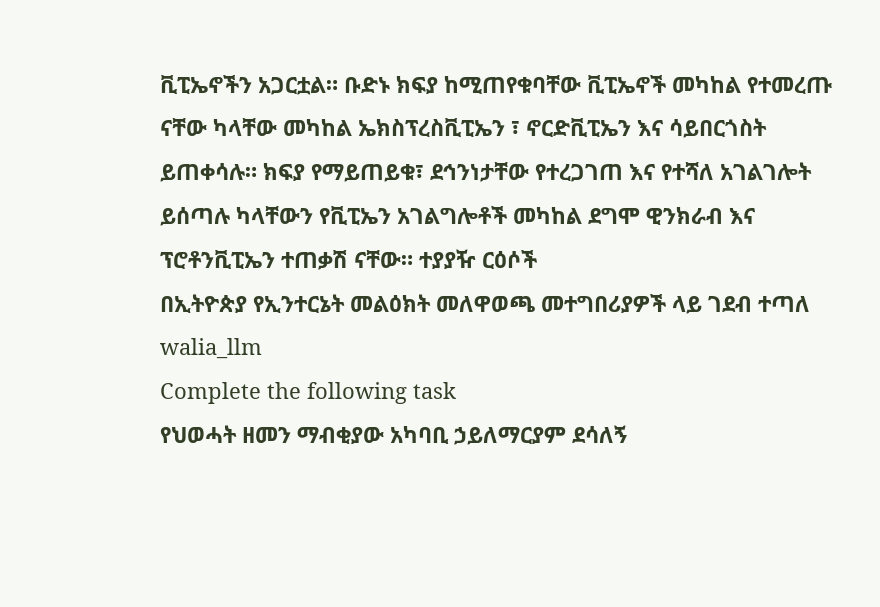ቪፒኤኖችን አጋርቷል። ቡድኑ ክፍያ ከሚጠየቁባቸው ቪፒኤኖች መካከል የተመረጡ ናቸው ካላቸው መካከል ኤክስፕረስቪፒኤን ፣ ኖርድቪፒኤን እና ሳይበርጎስት ይጠቀሳሉ። ክፍያ የማይጠይቁ፣ ደኅንነታቸው የተረጋገጠ እና የተሻለ አገልገሎት ይሰጣሉ ካላቸውን የቪፒኤን አገልግሎቶች መካከል ደግሞ ዊንክራብ እና ፕሮቶንቪፒኤን ተጠቃሽ ናቸው። ተያያዥ ርዕሶች
በኢትዮጵያ የኢንተርኔት መልዕክት መለዋወጫ መተግበሪያዎች ላይ ገደብ ተጣለ
walia_llm
Complete the following task
የህወሓት ዘመን ማብቂያው አካባቢ ኃይለማርያም ደሳለኝ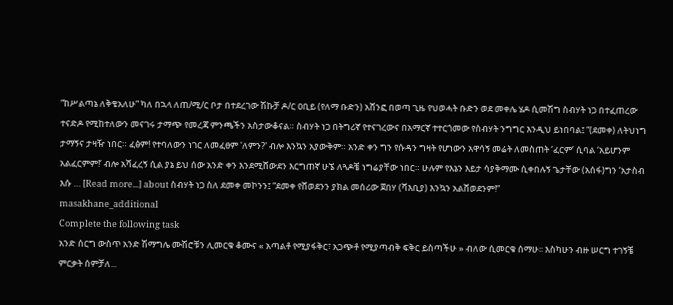“ከሥልጣኔ ለቅቄአለሁ” ካለ በኋላ ለጠ/ሚ/ር ቦታ በተደረገው ሽኩቻ ዶ/ር ዐቢይ (የለማ ቡድን) አሸንፎ በወጣ ጊዜ የህወሓት ቡድን ወደ መቀሌ ሄዶ ሲመሽግ ስብሃት ነጋ በተፈጠረው ተናድዶ የሚከተለውን መናገሩ ታማጭ የመረጃ ምንጫችን አስታውቆናል። ስብሃት ነጋ በትግሪኛ የተናገረውና በአማርኛ ተተርጎመው የስብሃት ንግግር እንዲህ ይነበባል፤ “(ደመቀ) ለትህነግ ታማኝና ታዛዥ ነበር። ፈፅም! የተባለውን ነገር ለመፈፀም 'ለምን?' ብሎ እንኳን አያውቅም። አንድ ቀን ግን የሱዳን ግዛት የሆነውን አዋሳኝ መሬት ለመስጠት ‘ፈርም’ ሲባል ‘አይሆንም አልፈርምም!’ ብሎ አሻፈረኝ ሲል ያኔ ይህ ሰው አንድ ቀን እንደሚሸውደን እርግጠኛ ሁኜ ለጓዶቼ ነግሬያቸው ነበር። ሁሉም የእኔን እይታ ሳያቅማሙ ሲቀበሉኝ ጌታቸው (አሰፋ)ግን ‘አታስብ እሱ … [Read more...] about ስብሃት ነጋ ስለ ደመቀ መኮንን፤ “ደመቀ የሸወደንን ያክል መሰሪው ጀበሃ (ሻእቢያ) እንኳን አልሸወደንም!”
masakhane_additional
Complete the following task
አንድ ሰርግ ውስጥ አንድ ሽማግሌ ሙሽሮቹን ሊመርቁ ቆሙና « አጣልቶ የሚያፋቅር፣ አጋጭቶ የሚያጣብቅ ፍቅር ይስጣችሁ » ብለው ሲመርቁ ሰማሁ፡፡ እስካሁን ብዙ ሠርግ ተገኝቼ ምርቃት ሰምቻለ...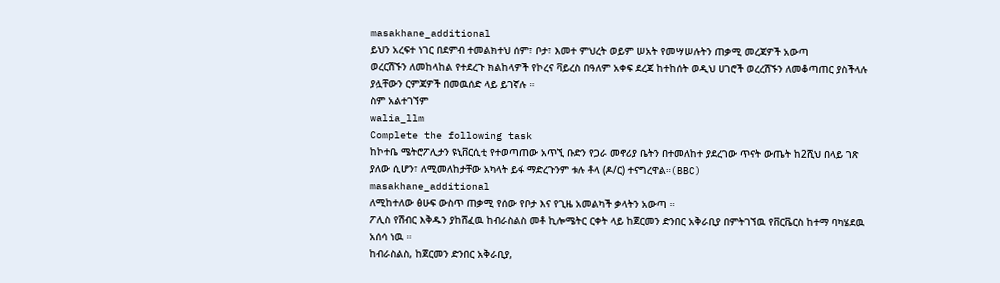masakhane_additional
ይህን አረፍተ ነገር በደምብ ተመልክተህ ሰም፣ ቦታ፣ እመተ ምህረት ወይም ሠአት የመሣሠሉትን ጠቃሚ መረጃዎች አውጣ
ወረርሽኙን ለመከላከል የተደረጉ ክልከላዎች የኮረና ቫይረስ በዓለም አቀፍ ደረጃ ከተከሰት ወዲህ ሀገሮች ወረረሽኙን ለመቆጣጠር ያስችላሉ ያሏቸውን ርምጃዎች በመዉሰድ ላይ ይገኛሉ ።
ስም አልተገኘም
walia_llm
Complete the following task
ከኮተቤ ሜትሮፖሊታን ዩኒቨርሲቲ የተወጣጠው አጥኚ ቡድን የጋራ መኖሪያ ቤትን በተመለከተ ያደረገው ጥናት ውጤት ከ2ሺህ በላይ ገጽ ያለው ሲሆን፣ ለሚመለከታቸው አካላት ይፋ ማድረጉንም ቱሉ ቶላ (ዶ/ር) ተናግረዋል።(BBC)
masakhane_additional
ለሚከተለው ፅሁፍ ውስጥ ጠቃሚ የሰው የቦታ እና የጊዜ አመልካች ቃላትን አውጣ ።
ፖሊስ የሽብር እቅዱን ያከሸፈዉ ከብራስልስ መቶ ኪሎሜትር ርቀት ላይ ከጀርመን ድንበር አቅራቢያ በምትገኘዉ የቨርቬርስ ከተማ ባካሄደዉ አሰሳ ነዉ ።
ከብራስልስ, ከጀርመን ድንበር አቅራቢያ,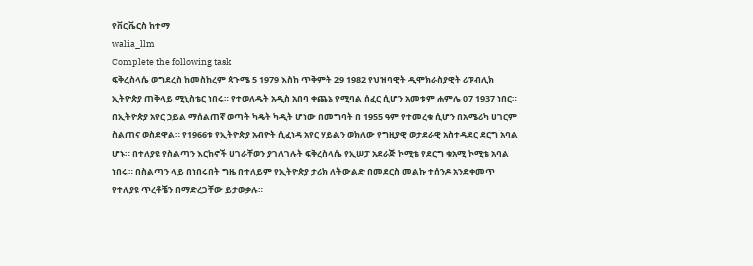የቨርቬርስ ከተማ
walia_llm
Complete the following task
ፍቅረስላሴ ወግደረስ ከመስከረም ጳጉሜ 5 1979 እስከ ጥቅምት 29 1982 የህዝባዊት ዲሞክራስያዊት ሪፑብሊክ ኢትዮጵያ ጠቅላይ ሚኒስቴር ነበሩ። የተወለዱት አዲስ አበባ ቀጨኔ የሚባል ሰፈር ሲሆን አመቱም ሐምሌ 07 1937 ነበር። በኢትዮጵያ አየር ኃይል ማሰልጠኛ ወጣት ካዴት ካዲት ሆነው በመግባት በ 1955 ዓም የተመረቁ ሲሆን በአሜሪካ ሀገርም ስልጠና ወስደዋል። የ1966ቱ የኢትዮጵያ አብዮት ሲፈነዳ አየር ሃይልን ወክለው የግዚያዊ ወታደራዊ አስተዳደር ደርግ አባል ሆኑ። በተለያዩ የስልጣን እርከኖች ሀገራቸወን ያገለገሉት ፍቅረስላሴ የኢሠፓ አደራጅ ኮሚቴ የደርግ ቁአሚ ኮሚቴ አባል ነበሩ። በስልጣን ላይ በነበሩበት ግዜ በተለይም የኢትዮጵያ ታሪክ ለትውልድ በመደርስ መልኩ ተሰንዶ አንደቀመጥ የተለያዩ ጥረቶቼን በማድረጋቸው ይታወቃሉ።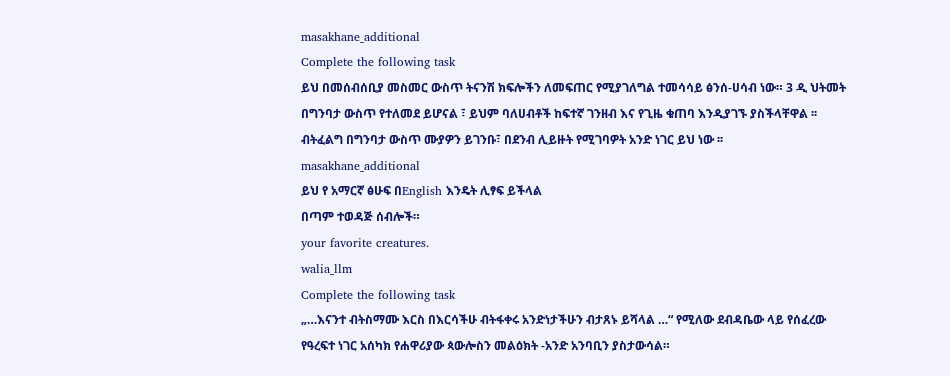masakhane_additional
Complete the following task
ይህ በመሰብሰቢያ መስመር ውስጥ ትናንሽ ክፍሎችን ለመፍጠር የሚያገለግል ተመሳሳይ ፅንሰ-ሀሳብ ነው። 3 ዲ ህትመት በግንባታ ውስጥ የተለመደ ይሆናል ፣ ይህም ባለሀብቶች ከፍተኛ ገንዘብ እና የጊዜ ቁጠባ እንዲያገኙ ያስችላቸዋል ፡፡ ብትፈልግ በግንባታ ውስጥ ሙያዎን ይገንቡ፣ በደንብ ሊይዙት የሚገባዎት አንድ ነገር ይህ ነው ፡፡
masakhane_additional
ይህ የ አማርኛ ፅሁፍ በEnglish እንዴት ሊፃፍ ይችላል
በጣም ተወዳጅ ሰብሎች።
your favorite creatures.
walia_llm
Complete the following task
„…እናንተ ብትስማሙ እርስ በእርሳችሁ ብትፋቀሩ አንድነታችሁን ብታጸኑ ይሻላል …“ የሚለው ደብዳቤው ላይ የሰፈረው የዓረፍተ ነገር አሰካክ የሐዋሪያው ጳውሎስን መልዕክት -አንድ አንባቢን ያስታውሳል።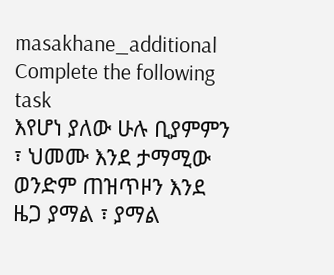masakhane_additional
Complete the following task
እየሆነ ያለው ሁሉ ቢያምምን ፣ ህመሙ እንደ ታማሚው ወንድም ጠዝጥዞን እንደ ዜጋ ያማል ፣ ያማል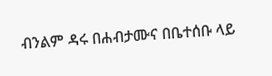ብንልም ዳሩ በሐብታሙና በቤተሰቡ ላይ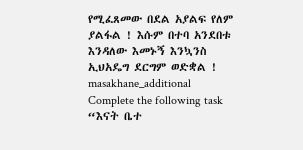የሚፈጸመው በደል አያልፍ የለም ያልፋል ! እሱም በተባ አንደበቱ እንዳለው እመኑኝ እንኳንስ ኢህአዴግ ደርግም ወድቋል !
masakhane_additional
Complete the following task
“እናት ቤተ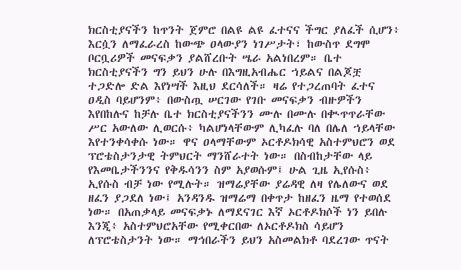ክርስቲያናችን ከጥንት ጀምሮ በልዩ ልዩ ፈተናና ችግር ያለፈች ሲሆን፥ እርሷን ለማፈራረስ ከውጭ ዐላውያን ነገሥታት፣ ከውስጥ ደግሞ ቦርቧሪዎች መናፍቃን ያልሸረቡት ሤራ አልነበረም። ቤተ ክርስቲያናችን ግን ይህን ሁሉ በእግዚአብሔር ኀይልና በልጆቿ ተጋድሎ ድል እየነሣች እዚህ ደርሳለች። ዛሬ የተጋረጠባት ፈተና ዐዲስ ባይሆንም፥ በውስጧ ሠርገው የገቡ መናፍቃን ብዙዎችን እየበከሉና ከቻሉ ቤተ ክርስቲያናችንን ሙሉ በሙሉ በቊጥጥራቸው ሥር አውለው ሊወርሱ፥ ካልሆነላቸውም ሊካፈሉ ባለ በሌለ ኀይላቸው እየተንቀሳቀሱ ነው። ዋና ዐላማቸውም ኦርቶዶክሳዊ አስተምህሮን ወደ ፕሮቴስታንታዊ ትምህርት ማንሸራተት ነው። በስብከታቸው ላይ የእመቤታችንንና የቅዱሳንን ስም አያወሱም፤ ሁል ጊዜ ኢየሱስ፥ ኢየሱስ ብቻ ነው የሚሉት። ዝማሬያቸው ያሬዳዊ ለዛ የሌለውና ወደ ዘፈን ያጋደለ ነው፤ አንዳንዱ ዝማሬማ በቀጥታ ከዘፈን ዜማ የተወሰደ ነው። በአጠቃላይ መናፍቃኑ ለማደናገር እኛ ኦርቶዶክሶች ነን ይበሉ እንጂ፥ አስተምህሮአቸው የሚቀርበው ለኦርቶዶክስ ሳይሆን ለፕሮቴስታንት ነው። ማኅበራችን ይህን አስመልክቶ ባደረገው ጥናት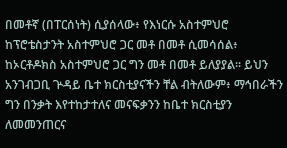በመቶኛ (በፐርሰነት) ሲያሰላው፥ የእነርሱ አስተምህሮ ከፕሮቴስታንት አስተምህሮ ጋር መቶ በመቶ ሲመሳሰል፥ ከኦርቶዶክስ አስተምህሮ ጋር ግን መቶ በመቶ ይለያያል። ይህን አንገብጋቢ ጕዳይ ቤተ ክርስቲያናችን ቸል ብትለውም፥ ማኅበራችን ግን በንቃት እየተከታተለና መናፍቃንን ከቤተ ክርስቲያን ለመመንጠርና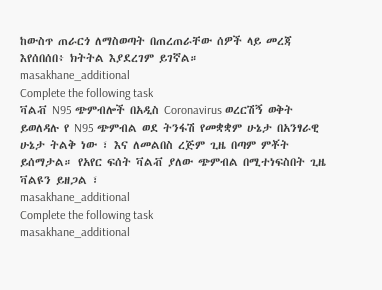ከውስጥ ጠራርጎ ለማስወጣት በጠረጠራቸው ሰዎች ላይ መረጃ እየሰበሰበ፥ ክትትል እያደረገም ይገኛል።
masakhane_additional
Complete the following task
ቫልቭ N95 ጭምብሎች በአዲስ Coronavirus ወረርሽኝ ወቅት ይወለዳሉ የ N95 ጭምብል ወደ ትንፋሽ የመቋቋም ሁኔታ በአንፃራዊ ሁኔታ ትልቅ ነው ፣ እና ለመልበስ ረጅም ጊዜ በጣም ምቾት ይሰማታል። የአየር ፍሰት ቫልቭ ያለው ጭምብል በሚተነፍስበት ጊዜ ቫልዩን ይዘጋል ፣
masakhane_additional
Complete the following task
masakhane_additional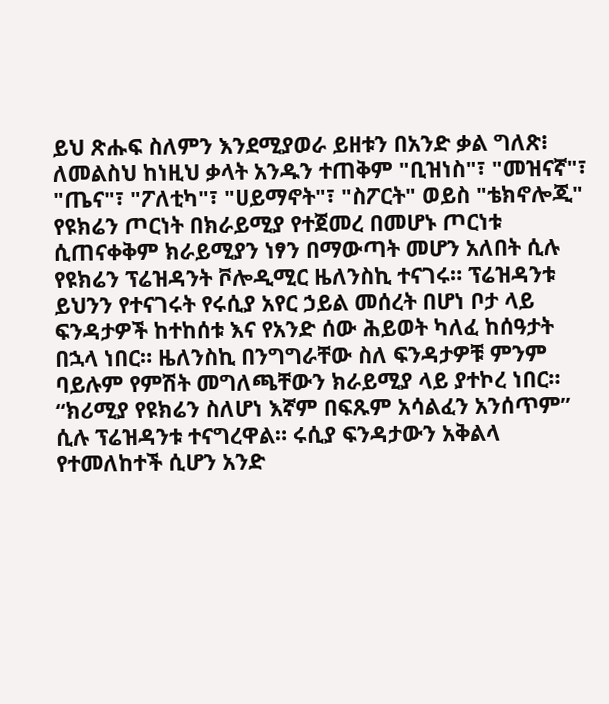ይህ ጽሑፍ ስለምን እንደሚያወራ ይዘቱን በአንድ ቃል ግለጽ፧ ለመልስህ ከነዚህ ቃላት አንዱን ተጠቅም "ቢዝነስ"፣ "መዝናኛ"፣ "ጤና"፣ "ፖለቲካ"፣ "ሀይማኖት"፣ "ስፖርት" ወይስ "ቴክኖሎጂ"
የዩክሬን ጦርነት በክራይሚያ የተጀመረ በመሆኑ ጦርነቱ ሲጠናቀቅም ክራይሚያን ነፃን በማውጣት መሆን አለበት ሲሉ የዩክሬን ፕሬዝዳንት ቮሎዲሚር ዜለንስኪ ተናገሩ። ፕሬዝዳንቱ ይህንን የተናገሩት የሩሲያ አየር ኃይል መሰረት በሆነ ቦታ ላይ ፍንዳታዎች ከተከሰቱ እና የአንድ ሰው ሕይወት ካለፈ ከሰዓታት በኋላ ነበር። ዜለንስኪ በንግግራቸው ስለ ፍንዳታዎቹ ምንም ባይሉም የምሽት መግለጫቸውን ክራይሚያ ላይ ያተኮረ ነበር። “ክሪሚያ የዩክሬን ስለሆነ እኛም በፍጹም አሳልፈን አንሰጥም’’ ሲሉ ፕሬዝዳንቱ ተናግረዋል። ሩሲያ ፍንዳታውን አቅልላ የተመለከተች ሲሆን አንድ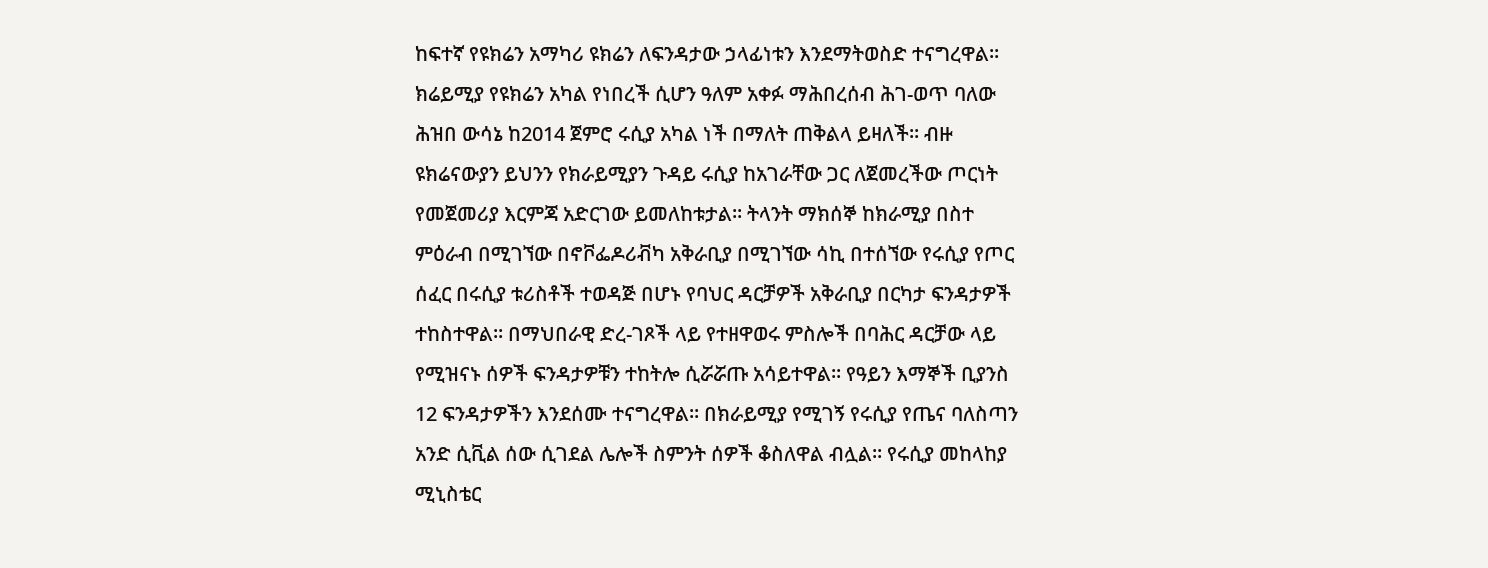ከፍተኛ የዩክሬን አማካሪ ዩክሬን ለፍንዳታው ኃላፊነቱን እንደማትወስድ ተናግረዋል። ክሬይሚያ የዩክሬን አካል የነበረች ሲሆን ዓለም አቀፉ ማሕበረሰብ ሕገ-ወጥ ባለው ሕዝበ ውሳኔ ከ2014 ጀምሮ ሩሲያ አካል ነች በማለት ጠቅልላ ይዛለች። ብዙ ዩክሬናውያን ይህንን የክራይሚያን ጉዳይ ሩሲያ ከአገራቸው ጋር ለጀመረችው ጦርነት የመጀመሪያ እርምጃ አድርገው ይመለከቱታል። ትላንት ማክሰኞ ከክራሚያ በስተ ምዕራብ በሚገኘው በኖቮፌዶሪቭካ አቅራቢያ በሚገኘው ሳኪ በተሰኘው የሩሲያ የጦር ሰፈር በሩሲያ ቱሪስቶች ተወዳጅ በሆኑ የባህር ዳርቻዎች አቅራቢያ በርካታ ፍንዳታዎች ተከስተዋል። በማህበራዊ ድረ-ገጾች ላይ የተዘዋወሩ ምስሎች በባሕር ዳርቻው ላይ የሚዝናኑ ሰዎች ፍንዳታዎቹን ተከትሎ ሲሯሯጡ አሳይተዋል። የዓይን እማኞች ቢያንስ 12 ፍንዳታዎችን እንደሰሙ ተናግረዋል። በክራይሚያ የሚገኝ የሩሲያ የጤና ባለስጣን አንድ ሲቪል ሰው ሲገደል ሌሎች ስምንት ሰዎች ቆስለዋል ብሏል። የሩሲያ መከላከያ ሚኒስቴር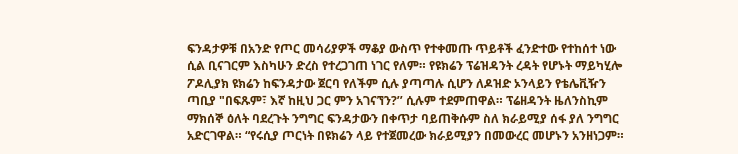ፍንዳታዎቹ በአንድ የጦር መሳሪያዎች ማቆያ ውስጥ የተቀመጡ ጥይቶች ፈንድተው የተከሰተ ነው ሲል ቢናገርም እስካሁን ድረስ የተረጋገጠ ነገር የለም። የዩክሬን ፕሬዝዳንት ረዳት የሆኑት ማይካሂሎ ፖዶሊያክ ዩክሬን ከፍንዳታው ጀርባ የለችም ሲሉ ያጣጣሉ ሲሆን ለዶዝድ ኦንላይን የቴሌቪዥን ጣቢያ "በፍጹም፣ እኛ ከዚህ ጋር ምን አገናኘን?’’ ሲሉም ተደምጠዋል። ፕሬዘዳንት ዜለንስኪም ማክሰኞ ዕለት ባደረጉት ንግግር ፍንዳታውን በቀጥታ ባይጠቅሱም ስለ ክራይሚያ ሰፋ ያለ ንግግር አድርገዋል። “የሩሲያ ጦርነት በዩክሬን ላይ የተጀመረው ክራይሚያን በመውረር መሆኑን አንዘነጋም።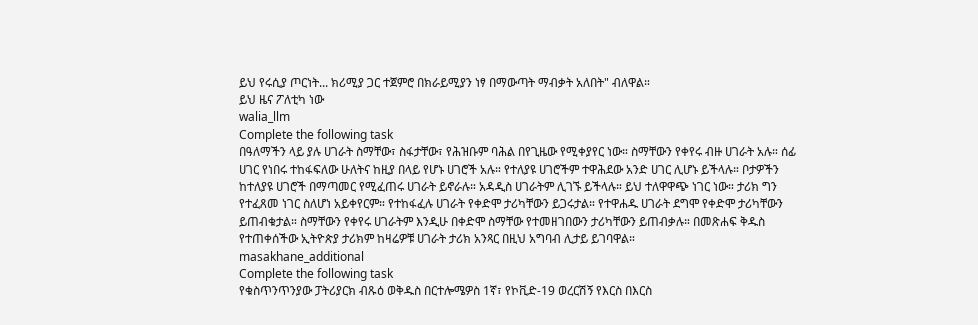ይህ የሩሲያ ጦርነት... ክሪሚያ ጋር ተጀምሮ በክራይሚያን ነፃ በማውጣት ማብቃት አለበት" ብለዋል።
ይህ ዜና ፖለቲካ ነው
walia_llm
Complete the following task
በዓለማችን ላይ ያሉ ሀገራት ስማቸው፣ ስፋታቸው፣ የሕዝቡም ባሕል በየጊዜው የሚቀያየር ነው። ስማቸውን የቀየሩ ብዙ ሀገራት አሉ። ሰፊ ሀገር የነበሩ ተከፋፍለው ሁለትና ከዚያ በላይ የሆኑ ሀገሮች አሉ። የተለያዩ ሀገሮችም ተዋሕደው አንድ ሀገር ሊሆኑ ይችላሉ። ቦታዎችን ከተለያዩ ሀገሮች በማጣመር የሚፈጠሩ ሀገራት ይኖራሉ። አዳዲስ ሀገራትም ሊገኙ ይችላሉ። ይህ ተለዋዋጭ ነገር ነው። ታሪክ ግን የተፈጸመ ነገር ስለሆነ አይቀየርም። የተከፋፈሉ ሀገራት የቀድሞ ታሪካቸውን ይጋሩታል። የተዋሐዱ ሀገራት ደግሞ የቀድሞ ታሪካቸውን ይጠብቁታል። ስማቸውን የቀየሩ ሀገራትም እንዲሁ በቀድሞ ስማቸው የተመዘገበውን ታሪካቸውን ይጠብቃሉ። በመጽሐፍ ቅዱስ የተጠቀሰችው ኢትዮጵያ ታሪክም ከዛሬዎቹ ሀገራት ታሪክ አንጻር በዚህ አግባብ ሊታይ ይገባዋል።
masakhane_additional
Complete the following task
የቁስጥንጥንያው ፓትሪያርክ ብጹዕ ወቅዱስ በርተሎሜዎስ 1ኛ፣ የኮቪድ-19 ወረርሽኝ የእርስ በእርስ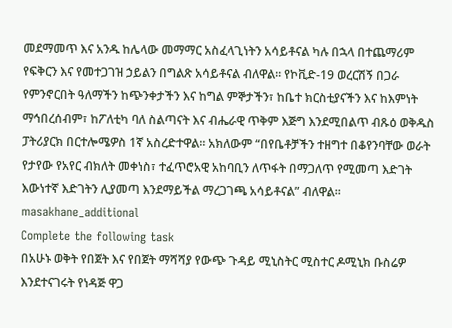መደማመጥ እና አንዱ ከሌላው መማማር አስፈላጊነትን አሳይቶናል ካሉ በኋላ በተጨማሪም የፍቅርን እና የመተጋገዝ ኃይልን በግልጽ አሳይቶናል ብለዋል። የኮቪድ-19 ወረርሽኝ በጋራ የምንኖርበት ዓለማችን ከጭንቀታችን እና ከግል ምኞታችን፣ ከቤተ ክርስቲያናችን እና ከእምነት ማኅበረሰብም፣ ከፖለቲካ ባለ ስልጣናት እና ብሔራዊ ጥቅም እጅግ እንደሚበልጥ ብጹዕ ወቅዱስ ፓትሪያርክ በርተሎሜዎስ 1ኛ አስረድተዋል። አክለውም “በየቤቶቻችን ተዘግተ በቆየንባቸው ወራት የታየው የአየር ብክለት መቀነስ፣ ተፈጥሮአዊ አከባቢን ለጥፋት በማጋለጥ የሚመጣ እድገት እውነተኛ እድገትን ሊያመጣ እንደማይችል ማረጋገጫ አሳይቶናል” ብለዋል።
masakhane_additional
Complete the following task
በአሁኑ ወቅት የበጀት እና የበጀት ማሻሻያ የውጭ ጉዳይ ሚኒስትር ሚስተር ዶሚኒክ ቡስሬዎ እንደተናገሩት የነዳጅ ዋጋ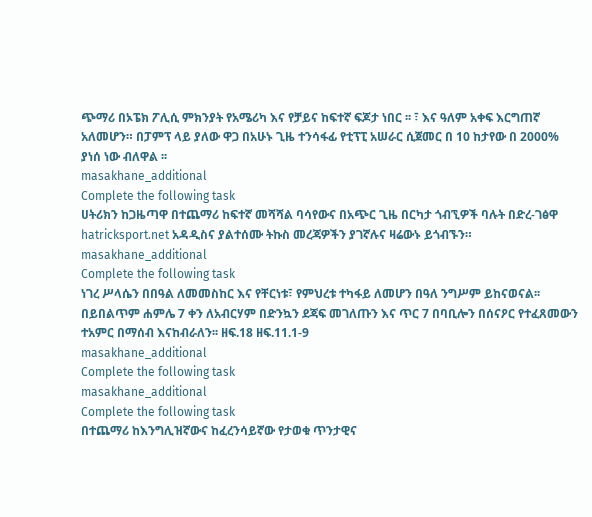ጭማሪ በኦፔክ ፖሊሲ ምክንያት የአሜሪካ እና የቻይና ከፍተኛ ፍጆታ ነበር ፡፡ ፣ እና ዓለም አቀፍ እርግጠኛ አለመሆን። በፓምፕ ላይ ያለው ዋጋ በአሁኑ ጊዜ ተንሳፋፊ የቲፕፒ አሠራር ሲጀመር በ 10 ከታየው በ 2000% ያነሰ ነው ብለዋል ፡፡
masakhane_additional
Complete the following task
ሀትሪክን ከጋዜጣዋ በተጨማሪ ከፍተኛ መሻሻል ባሳየውና በአጭር ጊዜ በርካታ ጎብኚዎች ባሉት በድረ-ገፅዋ hatricksport.net አዳዲስና ያልተሰሙ ትኩስ መረጃዎችን ያገኛሉና ዛሬውኑ ይጎብኙን።
masakhane_additional
Complete the following task
ነገረ ሥላሴን በበዓል ለመመስከር እና የቸርነቱ፣ የምህረቱ ተካፋይ ለመሆን በዓለ ንግሥም ይከናወናል፡፡ በይበልጥም ሐምሌ 7 ቀን ለአብርሃም በድንኳን ደጃፍ መገለጡን እና ጥር 7 በባቢሎን በሰናዖር የተፈጸመውን ተአምር በማሰብ እናከብራለን፡፡ ዘፍ.18 ዘፍ.11.1-9
masakhane_additional
Complete the following task
masakhane_additional
Complete the following task
በተጨማሪ ከእንግሊዝኛውና ከፈረንሳይኛው የታወቁ ጥንታዊና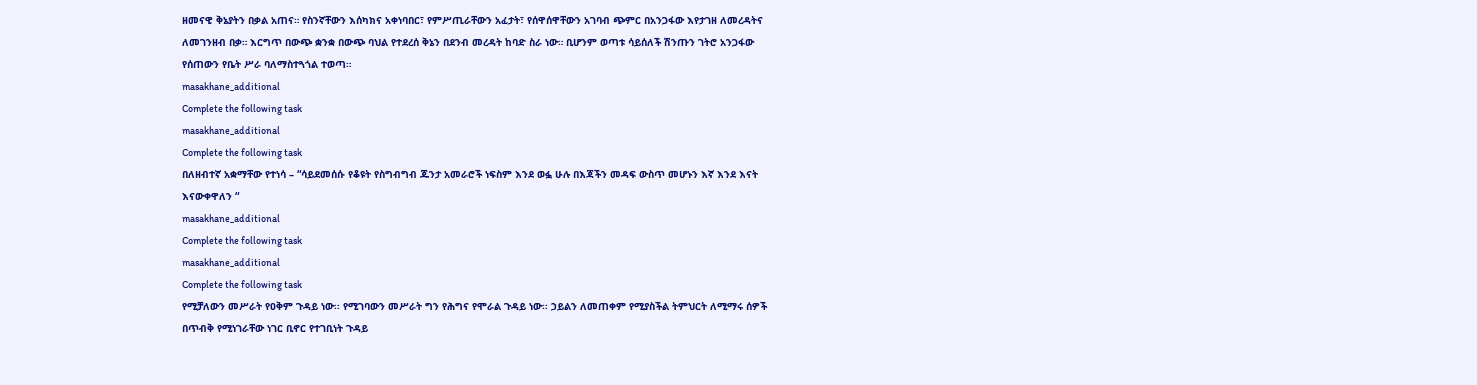ዘመናዊ ቅኔያትን በቃል አጠና። የስንኛቸውን እሰካክና አቀነባበር፣ የምሥጢራቸውን አፈታት፣ የሰዋሰዋቸውን አገባብ ጭምር በአንጋፋው እየታገዘ ለመረዳትና ለመገንዘብ በቃ። እርግጥ በውጭ ቋንቋ በውጭ ባህል የተደረሰ ቅኔን በደንብ መረዳት ከባድ ስራ ነው። ቢሆንም ወጣቱ ሳይሰለች ሽንጡን ገትሮ አንጋፋው የሰጠውን የቤት ሥራ ባለማስተጓጎል ተወጣ።
masakhane_additional
Complete the following task
masakhane_additional
Complete the following task
በለዘብተኛ አቋማቸው የተነሳ – “ሳይደመሰሱ የቆዩት የስግብግብ ጁንታ አመራሮች ነፍስም እንደ ወፏ ሁሉ በእጃችን መዳፍ ውስጥ መሆኑን እኛ እንደ እናት እናውቀዋለን “
masakhane_additional
Complete the following task
masakhane_additional
Complete the following task
የሚቻለውን መሥራት የዐቅም ጉዳይ ነው፡፡ የሚገባውን መሥራት ግን የሕግና የሞራል ጉዳይ ነው፡፡ ኃይልን ለመጠቀም የሚያስችል ትምህርት ለሚማሩ ሰዎች በጥብቅ የሚነገራቸው ነገር ቢኖር የተገቢነት ጉዳይ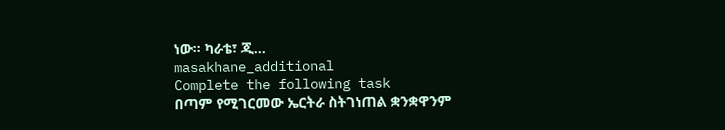ነው፡፡ ካራቴ፣ ጂ...
masakhane_additional
Complete the following task
በጣም የሚገርመው ኤርትራ ስትገነጠል ቋንቋዋንም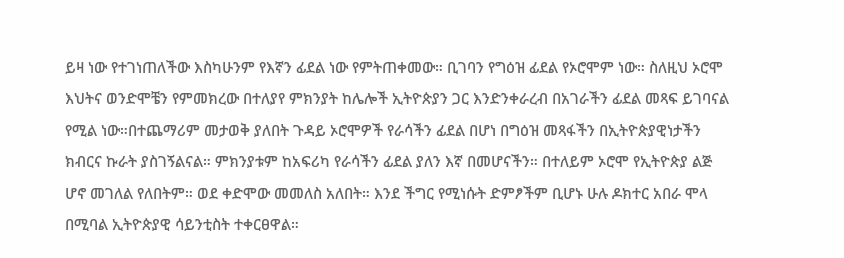ይዛ ነው የተገነጠለችው እስካሁንም የእኛን ፊደል ነው የምትጠቀመው። ቢገባን የግዕዝ ፊደል የኦሮሞም ነው። ስለዚህ ኦሮሞ እህትና ወንድሞቼን የምመክረው በተለያየ ምክንያት ከሌሎች ኢትዮጵያን ጋር እንድንቀራረብ በአገራችን ፊደል መጻፍ ይገባናል የሚል ነው።በተጨማሪም መታወቅ ያለበት ጉዳይ ኦሮሞዎች የራሳችን ፊደል በሆነ በግዕዝ መጻፋችን በኢትዮጵያዊነታችን ክብርና ኩራት ያስገኝልናል። ምክንያቱም ከአፍሪካ የራሳችን ፊደል ያለን እኛ በመሆናችን። በተለይም ኦሮሞ የኢትዮጵያ ልጅ ሆኖ መገለል የለበትም። ወደ ቀድሞው መመለስ አለበት። እንደ ችግር የሚነሱት ድምፆችም ቢሆኑ ሁሉ ዶክተር አበራ ሞላ በሚባል ኢትዮጵያዊ ሳይንቲስት ተቀርፀዋል።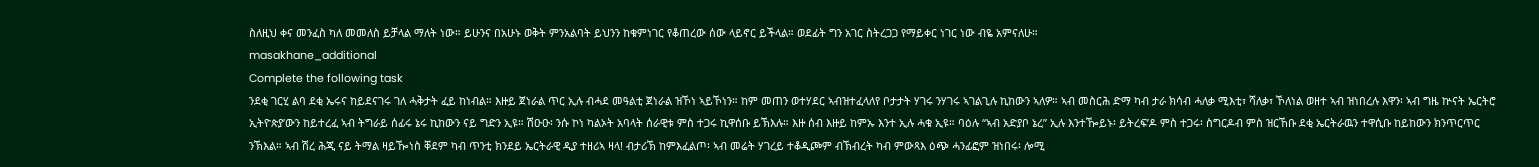ስለዚህ ቀና መንፈስ ካለ መመለስ ይቻላል ማለት ነው። ይሁንና በአሁኑ ወቅት ምንአልባት ይህንን ከቁምነገር የቆጠረው ሰው ላይኖር ይችላል። ወደፊት ግን አገር ስትረጋጋ የማይቀር ነገር ነው ብዬ አምናለሁ።
masakhane_additional
Complete the following task
ንደቂ ገርሂ ልባ ደቂ ኤሩና ከይደናገሩ ገለ ሓቅታት ፈይ ከነብል። እዙይ ጀነራል ጥር ኢሉ ብሓደ መዓልቲ ጀነራል ዝኾነ ኣይኾነን። ከም መጠን ወተሃደር ኣብዝተፈላለየ ቦታታት ሃገሩ ንሃገሩ ኣገልጊሉ ኪከውን ኣለዎ። ኣብ መስርሕ ድማ ካብ ታራ ክሳብ ሓለቃ ሚእቲ፣ ሻለቃ፣ ኾለነል ወዘተ ኣብ ዝነበረሉ እዋን፡ ኣብ ግዜ ኵናት ኤርትሮ ኢትዮጵያ’ውን ከይተረፈ ኣብ ትግራይ ሰፊሩ ኔሩ ኪከውን ናይ ግድን ኢዩ። ሽዑዑ፡ ንሱ ኮነ ካልኦት አባላት ሰራዊቱ ምስ ተጋሩ ኪዋሰቡ ይኽእሉ። እዙ ሰብ እዙይ ከምኡ እንተ ኢሉ ሓቁ ኢዩ። ባዕሉ “ኣብ አድያቦ ኔረ” ኢሉ እንተዀይኑ፡ ይትረፍ’ዶ ምስ ተጋሩ፡ ስግርዶብ ምስ ዝርኸቡ ደቂ ኤርትራዉን ተዋሲቡ ከይከውን ክንጥርጥር ንኽእል። ኣብ ሽረ ሕጂ ናይ ትማል ዛይዀነስ ቐደም ካብ ጥንቲ ክንደይ ኤርትራዊ ዲያ ተዘሪኣ ዛላ! ብታሪኽ ከምእፈልጦ፡ ኣብ መሬት ሃገረይ ተቆዲጮም ብኽብረት ካብ ምውጻእ ዕጭ ሓንፊፎም ዝነበሩ፡ ሎሚ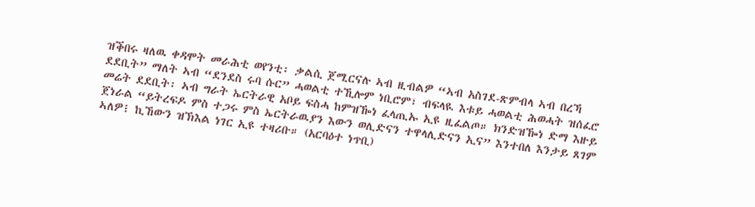ዝቕበሩ ዛለዉ ቀዳሞት መራሕቲ ወየንቲ፡ ቃልሲ ጀሚርናሉ ኣብ ዚብልዎ “ኣብ አስገደ-ጽምብላ ኣብ በረኻ ደደቢት” ማለት ኣብ “ደንደስ ሩባ ሱር” ሓወልቲ ተኺሎም ነቢሮም፣ ብፍላዪ እቱይ ሓወልቲ ሕወሓት ዝሰፈሮ መሬት ደደቢት፡ ኣብ ግራት ኤርትራዊ አቦይ ፍስሓ ከምዝዀነ ፈላጢኡ ኢዩ ዚፈልጦ። ክንድዝዀነ ድማ እዙይ ጀነራል “ይትረፍዶ ምስ ተጋሩ ምስ ኤርትራዉያን እውን ወሊድናን ተዋላሊድናን ኢና” እንተበለ እንታይ ጸገም ኣለዎ፧ ኪኸውን ዝኽእል ነገር ኢዩ ተዛሪቡ። (አርባዕተ ነጥቢ)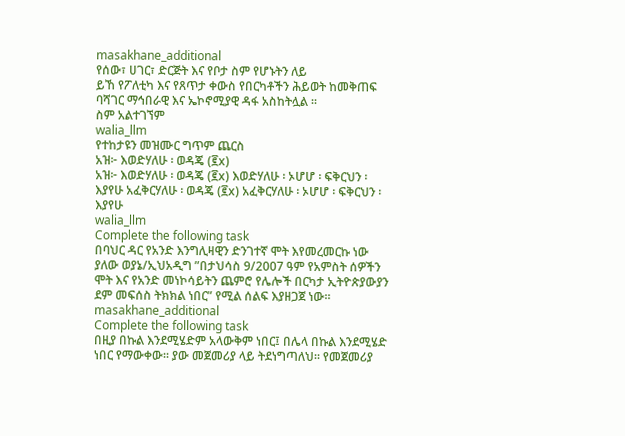masakhane_additional
የሰው፣ ሀገር፣ ድርጅት እና የቦታ ስም የሆኑትን ለይ
ይኸ የፖለቲካ እና የጸጥታ ቀውስ የበርካቶችን ሕይወት ከመቅጠፍ ባሻገር ማኅበራዊ እና ኤኮኖሚያዊ ዳፋ አስከትሏል ።
ስም አልተገኘም
walia_llm
የተከታዩን መዝሙር ግጥም ጨርስ
አዝ፦ እወድሃለሁ ፡ ወዳጄ (፪x)
አዝ፦ እወድሃለሁ ፡ ወዳጄ (፪x) እወድሃለሁ ፡ ኦሆሆ ፡ ፍቅርህን ፡ እያየሁ አፈቅርሃለሁ ፡ ወዳጄ (፪x) አፈቅርሃለሁ ፡ ኦሆሆ ፡ ፍቅርህን ፡ እያየሁ
walia_llm
Complete the following task
በባህር ዳር የአንድ እንግሊዛዊን ድንገተኛ ሞት እየመረመርኩ ነው ያለው ወያኔ/ኢህአዲግ ”በታህሳስ 9/2007 ዓም የአምስት ሰዎችን ሞት እና የአንድ መነኮሳይትን ጨምሮ የሌሎች በርካታ ኢትዮጵያውያን ደም መፍሰስ ትክክል ነበር” የሚል ሰልፍ እያዘጋጀ ነው።
masakhane_additional
Complete the following task
በዚያ በኩል እንደሚሄድም አላውቅም ነበር፤ በሌላ በኩል እንደሚሄድ ነበር የማውቀው። ያው መጀመሪያ ላይ ትደነግጣለህ። የመጀመሪያ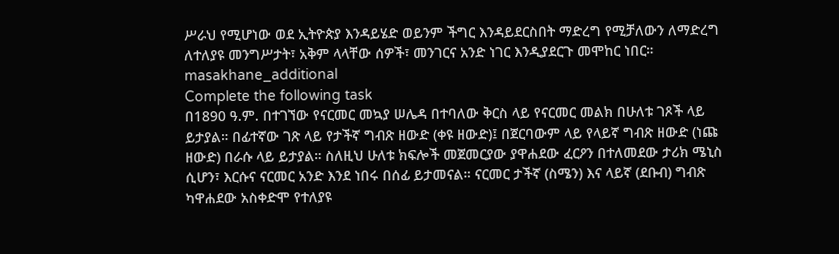ሥራህ የሚሆነው ወደ ኢትዮጵያ እንዳይሄድ ወይንም ችግር እንዳይደርስበት ማድረግ የሚቻለውን ለማድረግ ለተለያዩ መንግሥታት፣ አቅም ላላቸው ሰዎች፣ መንገርና አንድ ነገር እንዲያደርጉ መሞከር ነበር።
masakhane_additional
Complete the following task
በ1890 ዓ.ም. በተገኘው የናርመር መኳያ ሠሌዳ በተባለው ቅርስ ላይ የናርመር መልክ በሁለቱ ገጾች ላይ ይታያል። በፊተኛው ገጽ ላይ የታችኛ ግብጽ ዘውድ (ቀዩ ዘውድ)፤ በጀርባውም ላይ የላይኛ ግብጽ ዘውድ (ነጩ ዘውድ) በራሱ ላይ ይታያል። ስለዚህ ሁለቱ ክፍሎች መጀመርያው ያዋሐደው ፈርዖን በተለመደው ታሪክ ሜኒስ ሲሆን፣ እርሱና ናርመር አንድ እንደ ነበሩ በሰፊ ይታመናል። ናርመር ታችኛ (ስሜን) እና ላይኛ (ደቡብ) ግብጽ ካዋሐደው አስቀድሞ የተለያዩ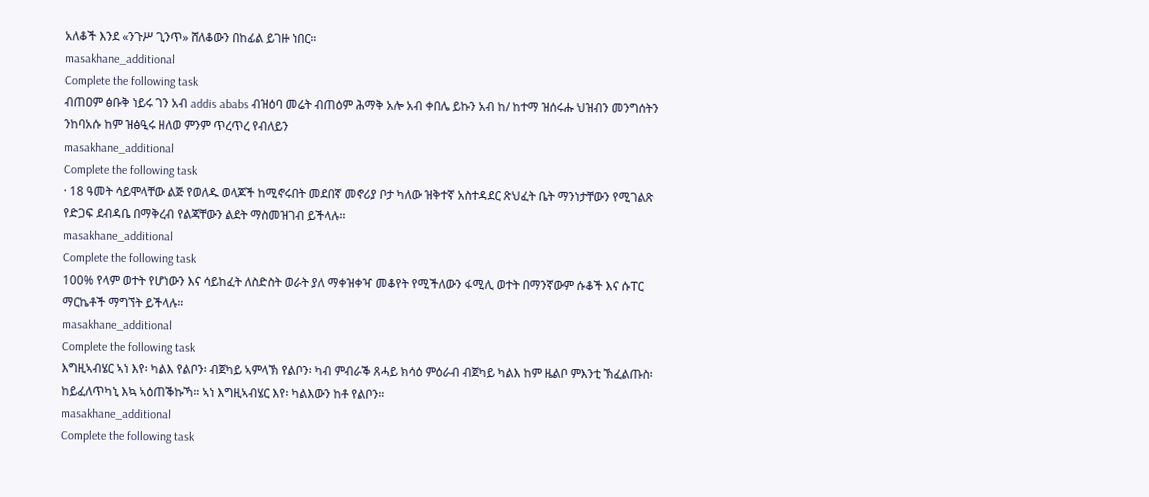አለቆች እንደ «ንጉሥ ጊንጥ» ሸለቆውን በከፊል ይገዙ ነበር።
masakhane_additional
Complete the following task
ብጠዐም ፅቡቅ ነይሩ ገን አብ addis ababs ብዝዕባ መሬት ብጠዕም ሕማቅ አሎ አብ ቀበሌ ይኩን አብ ከ/ ከተማ ዝሰሩሑ ህዝብን መንግሰትን ንከባአሱ ከም ዝፅዒሩ ዘለወ ምንም ጥረጥረ የብለይን
masakhane_additional
Complete the following task
· 18 ዓመት ሳይሞላቸው ልጅ የወለዱ ወላጆች ከሚኖሩበት መደበኛ መኖሪያ ቦታ ካለው ዝቅተኛ አስተዳደር ጽህፈት ቤት ማንነታቸውን የሚገልጽ የድጋፍ ደብዳቤ በማቅረብ የልጃቸውን ልደት ማስመዝገብ ይችላሉ፡፡
masakhane_additional
Complete the following task
100% የላም ወተት የሆነውን እና ሳይከፈት ለስድስት ወራት ያለ ማቀዝቀዣ መቆየት የሚችለውን ፋሚሊ ወተት በማንኛውም ሱቆች እና ሱፐር ማርኬቶች ማግኘት ይችላሉ።
masakhane_additional
Complete the following task
እግዚኣብሄር ኣነ እየ፡ ካልእ የልቦን፡ ብጀካይ ኣምላኽ የልቦን፡ ካብ ምብራቕ ጸሓይ ክሳዕ ምዕራብ ብጀካይ ካልእ ከም ዜልቦ ምእንቲ ኽፈልጡስ፡ ከይፈለጥካኒ እኳ ኣዕጠቕኩኻ። ኣነ እግዚኣብሄር እየ፡ ካልእውን ከቶ የልቦን።
masakhane_additional
Complete the following task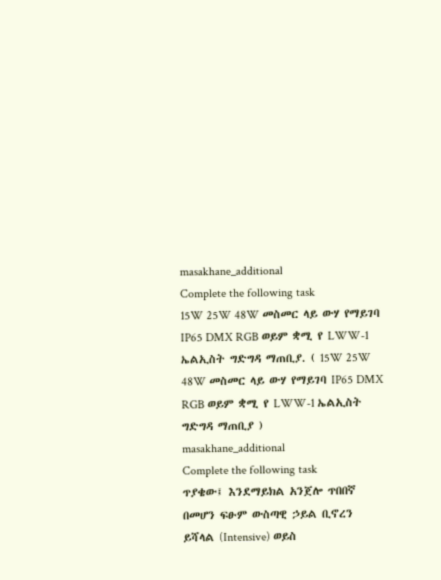masakhane_additional
Complete the following task
15W 25W 48W መስመር ላይ ውሃ የማይገባ IP65 DMX RGB ወይም ቋሚ የ LWW-1 ኤልኢስት ግድግዳ ማጠቢያ. ( 15W 25W 48W መስመር ላይ ውሃ የማይገባ IP65 DMX RGB ወይም ቋሚ የ LWW-1 ኤልኢስት ግድግዳ ማጠቢያ )
masakhane_additional
Complete the following task
ጥያቄው፤ እንደማይክል አንጀሎ ጥበበኛ በመሆን ፍፁም ውስጣዊ ኃይል ቢኖረን ይሻላል (Intensive) ወይስ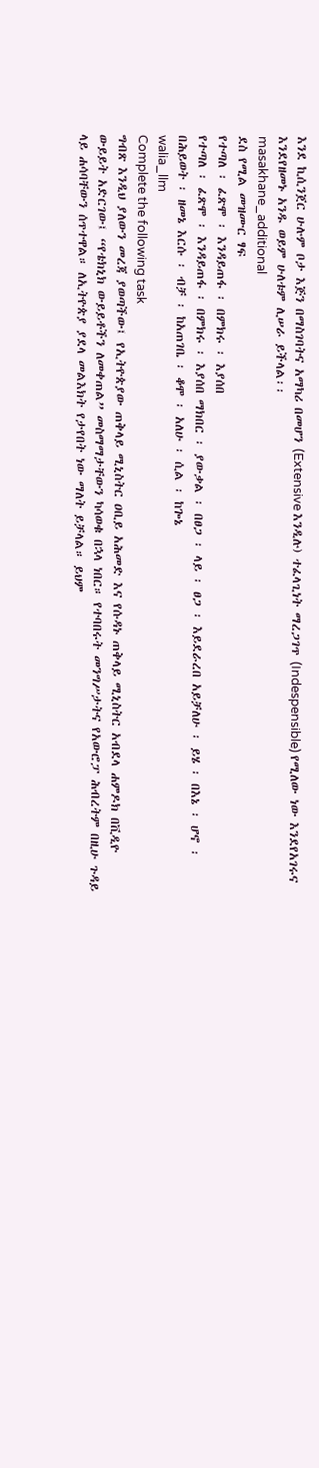እንደ ኪሲንጀር ሁሉም ቦታ እጅን በማስገባትና አማካሪ በመሆን (Extensive እንዲሉ) ተፈላጊነት ማረጋገጥ (Indespensible) የሚለው ነው እንደየአገሩና እንደየዘመኑ አንዱ ወይም ሁለቱም ሊሠራ ይችላል፡፡
masakhane_additional
ደስ የሚል መዝሙር ፃፍ
የተጣለ ፡ ፈጽሞ ፡ እንዳይጠፋ ፡ በምክሩ ፡ እያሰበ
የተጣለ ፡ ፈጽሞ ፡ እንዳይጠፋ ፡ በምክሩ ፡ እያሰበ ማክበር ፡ ያውቃል ፡ በፀጋ ፡ ላይ ፡ ፀጋ ፡ እይደራረበ አይቻለሁ ፡ ይሄ ፡ በእኔ ፡ ሆኖ ፡ በሕይወት ፡ ዘመኔ እርሱ ፡ ብቻ ፡ ከአጠገቤ ፡ ቆሞ ፡ አለሁ ፡ ሲል ፡ ከጐኔ
walia_llm
Complete the following task
ግብጽ እንዲህ ያለውን መረጃ ያወጣችው፤ የኢትዮጵያው ጠቅላይ ሚኒስትር ዐቢይ አሕመድ እና የሱዳኑ ጠቅላይ ሚኒስትር አብደላ ሐምዶክ በቪዲዮ ውይይት አድርገው፤ “የቴክኒክ ውይይቶችን ለመቀጠል” መስማማታቸውን ካሳወቁ በኋላ ነበር። የተባበሩት መንግሥታትና የአውሮፓ ሕብረትም በዚሁ ጉዳይ ላይ ሐሳባቸውን ሰጥተዋል። ለኢትዮጵያ ያደላ መልእክት የታየበት ነው ማለት ይቻላል። ይህም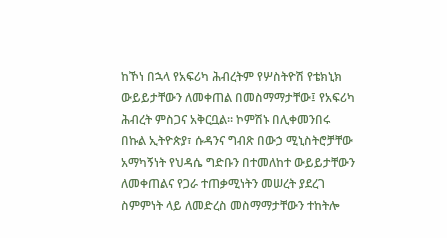ከኾነ በኋላ የአፍሪካ ሕብረትም የሦስትዮሽ የቴክኒክ ውይይታቸውን ለመቀጠል በመስማማታቸው፤ የአፍሪካ ሕብረት ምስጋና አቅርቧል። ኮምሽኑ በሊቀመንበሩ በኩል ኢትዮጵያ፣ ሱዳንና ግብጽ በውኃ ሚኒስትሮቻቸው አማካኝነት የህዳሴ ግድቡን በተመለከተ ውይይታቸውን ለመቀጠልና የጋራ ተጠቃሚነትን መሠረት ያደረገ ስምምነት ላይ ለመድረስ መስማማታቸውን ተከትሎ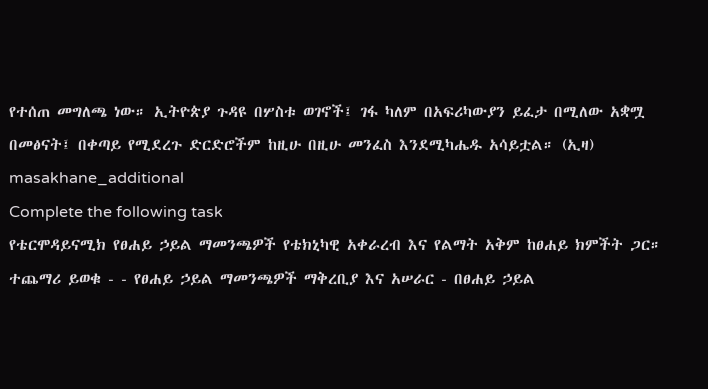የተሰጠ መግለጫ ነው። ኢትዮጵያ ጉዳዩ በሦስቱ ወገኖች፤ ገፋ ካለም በአፍሪካውያን ይፈታ በሚለው አቋሟ በመፅናት፤ በቀጣይ የሚደረጉ ድርድሮችም ከዚሁ በዚሁ መንፈስ እንደሚካሔዱ አሳይቷል። (ኢዛ)
masakhane_additional
Complete the following task
የቴርሞዳይናሚክ የፀሐይ ኃይል ማመንጫዎች የቴክኒካዊ አቀራረብ እና የልማት አቅም ከፀሐይ ክምችት ጋር። ተጨማሪ ይወቁ - - የፀሐይ ኃይል ማመንጫዎች ማቅረቢያ እና አሠራር - በፀሐይ ኃይል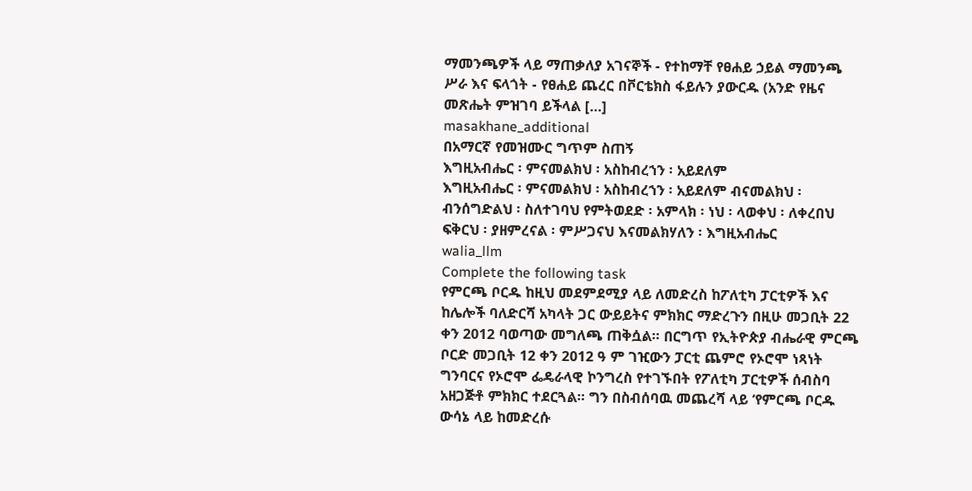ማመንጫዎች ላይ ማጠቃለያ አገናኞች - የተከማቸ የፀሐይ ኃይል ማመንጫ ሥራ እና ፍላጎት - የፀሐይ ጨረር በቮርቴክስ ፋይሉን ያውርዱ (አንድ የዜና መጽሔት ምዝገባ ይችላል […]
masakhane_additional
በአማርኛ የመዝሙር ግጥም ስጠኝ
እግዚአብሔር ፡ ምናመልክህ ፡ አስከብረኀን ፡ አይደለም
እግዚአብሔር ፡ ምናመልክህ ፡ አስከብረኀን ፡ አይደለም ብናመልክህ ፡ ብንሰግድልህ ፡ ስለተገባህ የምትወደድ ፡ አምላክ ፡ ነህ ፡ ላወቀህ ፡ ለቀረበህ ፍቅርህ ፡ ያዘምረናል ፡ ምሥጋናህ እናመልክሃለን ፡ እግዚአብሔር
walia_llm
Complete the following task
የምርጫ ቦርዱ ከዚህ መደምደሚያ ላይ ለመድረስ ከፖለቲካ ፓርቲዎች እና ከሌሎች ባለድርሻ አካላት ጋር ውይይትና ምክክር ማድረጉን በዚሁ መጋቢት 22 ቀን 2012 ባወጣው መግለጫ ጠቅሷል። በርግጥ የኢትዮጵያ ብሔራዊ ምርጫ ቦርድ መጋቢት 12 ቀን 2012 ዓ ም ገዢውን ፓርቲ ጨምሮ የኦሮሞ ነጻነት ግንባርና የኦሮሞ ፌዴራላዊ ኮንግረስ የተገኙበት የፖለቲካ ፓርቲዎች ሰብስባ አዘጋጅቶ ምክክር ተደርጓል። ግን በስብሰባዉ መጨረሻ ላይ ‘የምርጫ ቦርዱ ውሳኔ ላይ ከመድረሱ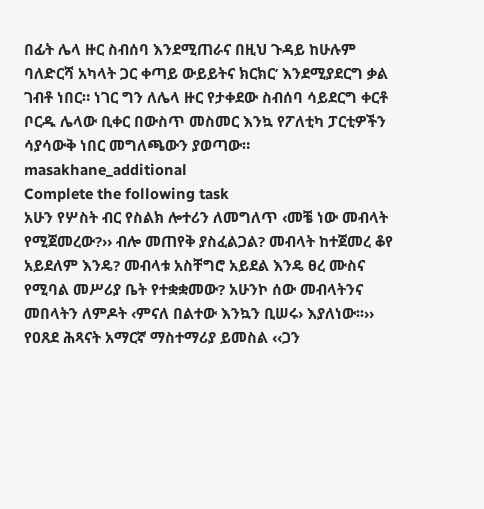በፊት ሌላ ዙር ስብሰባ እንደሚጠራና በዚህ ጉዳይ ከሁሉም ባለድርሻ አካላት ጋር ቀጣይ ውይይትና ክርክር’ እንደሚያደርግ ቃል ገብቶ ነበር። ነገር ግን ለሌላ ዙር የታቀደው ስብሰባ ሳይደርግ ቀርቶ ቦርዱ ሌላው ቢቀር በውስጥ መስመር እንኳ የፖለቲካ ፓርቲዎችን ሳያሳውቅ ነበር መግለጫውን ያወጣው።
masakhane_additional
Complete the following task
አሁን የሦስት ብር የስልክ ሎተሪን ለመግለጥ ‹መቼ ነው መብላት የሚጀመረው?›› ብሎ መጠየቅ ያስፈልጋል? መብላት ከተጀመረ ቆየ አይደለም እንዴ? መብላቱ አስቸግሮ አይደል እንዴ ፀረ ሙስና የሚባል መሥሪያ ቤት የተቋቋመው? አሁንኮ ሰው መብላትንና መበላትን ለምዶት ‹ምናለ በልተው እንኳን ቢሠሩ› እያለነው፡፡›› የዐጸደ ሕጻናት አማርኛ ማስተማሪያ ይመስል ‹‹ጋን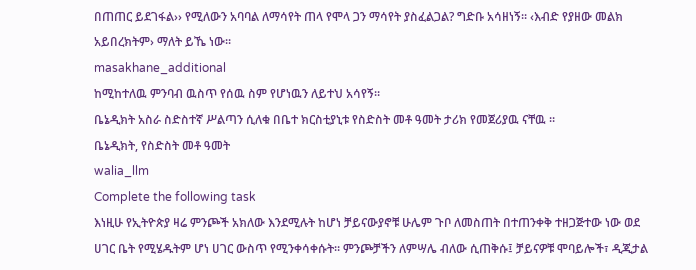በጠጠር ይደገፋል›› የሚለውን አባባል ለማሳየት ጠላ የሞላ ጋን ማሳየት ያስፈልጋል? ግድቡ አሳዘነኝ፡፡ ‹እብድ የያዘው መልክ አይበረክትም› ማለት ይኼ ነው፡፡
masakhane_additional
ከሚከተለዉ ምንባብ ዉስጥ የሰዉ ስም የሆነዉን ለይተህ አሳየኝ።
ቤኔዲክት አስራ ስድስተኛ ሥልጣን ሲለቁ በቤተ ክርስቲያኒቱ የስድስት መቶ ዓመት ታሪክ የመጀሪያዉ ናቸዉ ።
ቤኔዲክት, የስድስት መቶ ዓመት
walia_llm
Complete the following task
እነዚሁ የኢትዮጵያ ዛሬ ምንጮች አክለው እንደሚሉት ከሆነ ቻይናውያኖቹ ሁሌም ጉቦ ለመስጠት በተጠንቀቅ ተዘጋጅተው ነው ወደ ሀገር ቤት የሚሄዱትም ሆነ ሀገር ውስጥ የሚንቀሳቀሱት። ምንጮቻችን ለምሣሌ ብለው ሲጠቅሱ፤ ቻይናዎቹ ሞባይሎች፣ ዲጂታል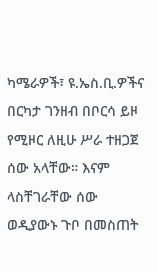ካሜራዎች፣ ዩ.ኤስ.ቢ.ዎችና በርካታ ገንዘብ በቦርሳ ይዞ የሚዞር ለዚሁ ሥራ ተዘጋጀ ሰው አላቸው። እናም ላስቸገራቸው ሰው ወዲያውኑ ጉቦ በመስጠት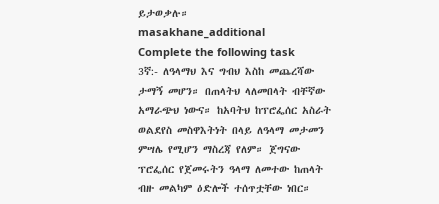ይታወቃሉ።
masakhane_additional
Complete the following task
3ኛ:- ለዓላማህ እና ግብህ እስከ መጨረሻው ታማኝ መሆን። በጠላትህ ላለመበላት ብቸኛው አማራጭህ ነውና። ከአባትህ ከፕሮፌሰር አስራት ወልደየስ መስዋእትነት በላይ ለዓላማ መታመን ምሣሌ የሚሆን ማስረጃ የለም። ጀግናው ፕሮፌሰር የጀመሩትን ዓላማ ለመተው ከጠላት ብዙ መልካም ዕድሎች ተሰጥቷቸው ነበር።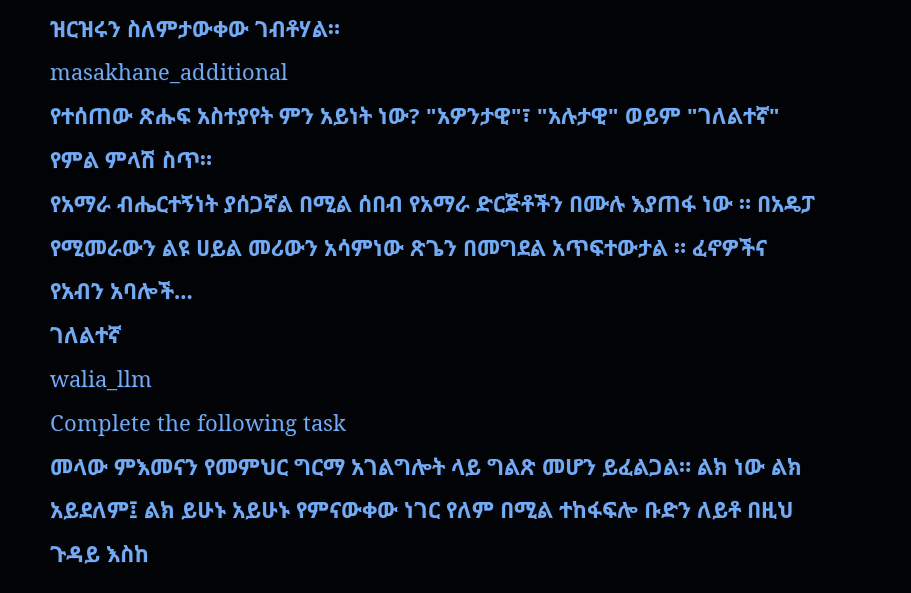ዝርዝሩን ስለምታውቀው ገብቶሃል።
masakhane_additional
የተሰጠው ጽሑፍ አስተያየት ምን አይነት ነው? "አዎንታዊ"፣ "አሉታዊ" ወይም "ገለልተኛ" የምል ምላሽ ስጥ።
የአማራ ብሔርተኝነት ያሰጋኛል በሚል ሰበብ የአማራ ድርጅቶችን በሙሉ እያጠፋ ነው ። በአዴፓ የሚመራውን ልዩ ሀይል መሪውን አሳምነው ጽጌን በመግደል አጥፍተውታል ። ፈኖዎችና የአብን አባሎች…
ገለልተኛ
walia_llm
Complete the following task
መላው ምእመናን የመምህር ግርማ አገልግሎት ላይ ግልጽ መሆን ይፈልጋል። ልክ ነው ልክ አይደለም፤ ልክ ይሁኑ አይሁኑ የምናውቀው ነገር የለም በሚል ተከፋፍሎ ቡድን ለይቶ በዚህ ጉዳይ እስከ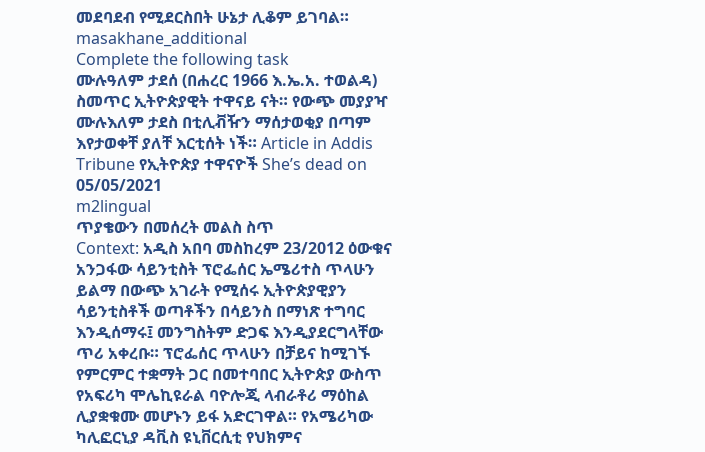መደባደብ የሚደርስበት ሁኔታ ሊቆም ይገባል።
masakhane_additional
Complete the following task
ሙሉዓለም ታደሰ (በሐረር 1966 እ.ኤ.አ. ተወልዳ) ስመጥር ኢትዮጵያዊት ተዋናይ ናት። የውጭ መያያዣ ሙሉእለም ታደስ በቲሊቭዥን ማሰታወቂያ በጣም እየታወቀቸ ያለቸ እርቲሰት ነች። Article in Addis Tribune የኢትዮጵያ ተዋናዮች She’s dead on 05/05/2021
m2lingual
ጥያቄውን በመሰረት መልስ ስጥ
Context: አዲስ አበባ መስከረም 23/2012 ዕውቁና አንጋፋው ሳይንቲስት ፕሮፌሰር ኤሜሪተስ ጥላሁን ይልማ በውጭ አገራት የሚሰሩ ኢትዮጵያዊያን ሳይንቲስቶች ወጣቶችን በሳይንስ በማነጽ ተግባር እንዲሰማሩ፤ መንግስትም ድጋፍ እንዲያደርግላቸው ጥሪ አቀረቡ። ፕሮፌሰር ጥላሁን በቻይና ከሚገኙ የምርምር ተቋማት ጋር በመተባበር ኢትዮጵያ ውስጥ የአፍሪካ ሞሌኪዩራል ባዮሎጂ ላብራቶሪ ማዕከል ሊያቋቁሙ መሆኑን ይፋ አድርገዋል። የአሜሪካው ካሊፎርኒያ ዳቪስ ዩኒቨርሲቲ የህክምና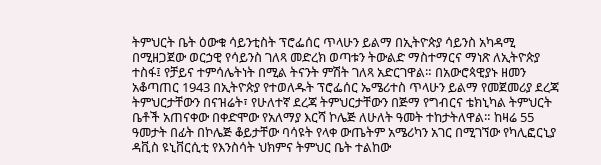ትምህርት ቤት ዕውቁ ሳይንቲስት ፕሮፌሰር ጥላሁን ይልማ በኢትዮጵያ ሳይንስ አካዳሚ በሚዘጋጀው ወርኃዊ የሳይንስ ገለጻ መድረክ ወጣቱን ትውልድ ማስተማርና ማነጽ ለኢትዮጵያ ተስፋ፤ የቻይና ተምሳሌትነት በሚል ትናንት ምሽት ገለጻ አድርገዋል። በአውሮጳዊያኑ ዘመን አቆጣጠር 1943 በኢትዮጵያ የተወለዱት ፕሮፌሰር ኤሜሪተስ ጥላሁን ይልማ የመጀመሪያ ደረጃ ትምህርታቸውን በናዝሬት፣ የሁለተኛ ደረጃ ትምህርታቸውን በጅማ የግብርና ቴክኒካል ትምህርት ቤቶች አጠናቀው በቀድሞው የአለማያ እርሻ ኮሌጅ ለሁለት ዓመት ተከታትለዋል። ከዛሬ 55 ዓመታት በፊት በኮሌጅ ቆይታቸው ባሳዩት የላቀ ውጤትም አሜሪካን አገር በሚገኘው የካሊፎርኒያ ዳቪስ ዩኒቨርሲቲ የእንስሳት ህክምና ትምህር ቤት ተልከው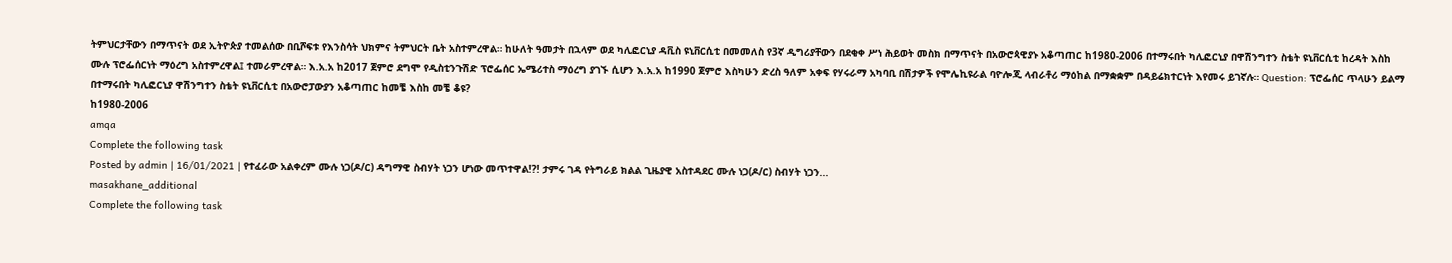ትምህርታቸውን በማጥናት ወደ ኢትዮጵያ ተመልሰው በቢሾፍቱ የእንስሳት ህክምና ትምህርት ቤት አስተምረዋል። ከሁለት ዓመታት በኋላም ወደ ካሊፎርኒያ ዳቪስ ዩኒቨርሲቲ በመመለስ የ3ኛ ዲግሪያቸውን በደቂቀ ሥነ ሕይወት መስክ በማጥናት በአውሮጳዊያኑ አቆጣጠር ከ1980-2006 በተማሩበት ካሊፎርኒያ በዋሽንግተን ስቴት ዩኒቨርሲቲ ከረዳት እስከ ሙሉ ፕሮፌሰርነት ማዕረግ አስተምረዋል፤ ተመራምረዋል። እ.አ.አ ከ2017 ጀምሮ ደግሞ የዲስቲንጉሽድ ፕሮፌሰር ኤሜሪተስ ማዕረግ ያገኙ ሲሆን እ.አ.አ ከ1990 ጀምሮ እስካሁን ድረስ ዓለም አቀፍ የሃሩራማ አካባቢ በሽታዎች የሞሌኪዩራል ባዮሎጂ ላብራቶሪ ማዕከል በማቋቋም በዳይሬክተርነት እየመሩ ይገኛሉ። Question: ፕሮፌሰር ጥላሁን ይልማ በተማሩበት ካሊፎርኒያ ዋሽንግተን ስቴት ዩኒቨርሲቲ በአውሮፓውያን አቆጣጠር ከመቼ እስከ መቼ ቆዩ?
ከ1980-2006
amqa
Complete the following task
Posted by admin | 16/01/2021 | የተፈራው አልቀረም ሙሉ ነጋ(ዶ/ር) ዳግማዊ ስብሃት ነጋን ሆነው መጥተዋል!?! ታምሩ ገዳ የትግራይ ክልል ጊዜያዊ አስተዳደር ሙሉ ነጋ(ዶ/ር) ስብሃት ነጋን...
masakhane_additional
Complete the following task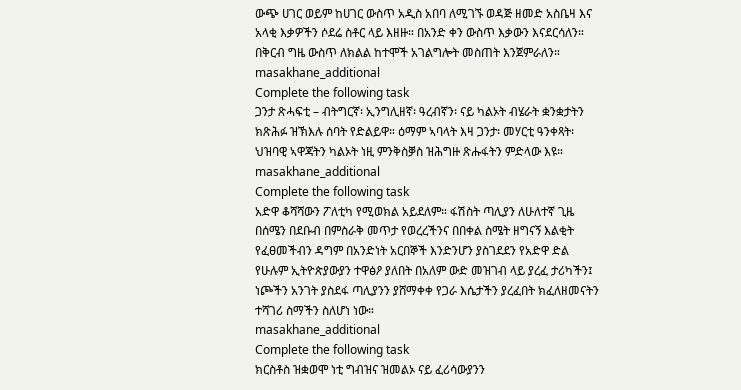ውጭ ሀገር ወይም ከሀገር ውስጥ አዲስ አበባ ለሚገኙ ወዳጅ ዘመድ አስቤዛ እና አላቂ እቃዎችን ሶደሬ ስቶር ላይ እዘዙ። በአንድ ቀን ውስጥ እቃውን እናደርሳለን። በቅርብ ግዜ ውስጥ ለክልል ከተሞች አገልግሎት መስጠት እንጀምራለን።
masakhane_additional
Complete the following task
ጋንታ ጽሓፍቲ – ብትግርኛ፡ ኢንግሊዘኛ፡ ዓረብኛን፡ ናይ ካልኦት ብሄራት ቋንቋታትን ክጽሕፉ ዝኽእሉ ሰባት የድልይዋ። ዕማም ኣባላት እዛ ጋንታ፡ መሃርቲ ዓንቀጻት፡ ህዝባዊ ኣዋጃትን ካልኦት ነዚ ምንቅስቓስ ዝሕግዙ ጽሑፋትን ምድላው እዩ።
masakhane_additional
Complete the following task
አድዋ ቆሻሻውን ፖለቲካ የሚወክል አይደለም። ፋሽስት ጣሊያን ለሁለተኛ ጊዜ በሰሜን በደቡብ በምስራቅ መጥታ የወረረችንና በበቀል ስሜት ዘግናኝ እልቂት የፈፀመችብን ዳግም በአንድነት አርበኞች እንድንሆን ያስገደደን የአድዋ ድል የሁሉም ኢትዮጵያውያን ተዋፅዖ ያለበት በአለም ውድ መዝገብ ላይ ያረፈ ታሪካችን፤ ነጮችን አንገት ያስደፋ ጣሊያንን ያሸማቀቀ የጋራ እሴታችን ያረፈበት ክፈለዘመናትን ተሻገሪ ስማችን ስለሆነ ነው።
masakhane_additional
Complete the following task
ክርስቶስ ዝቋወሞ ነቲ ግብዝና ዝመልኦ ናይ ፈሪሳውያንን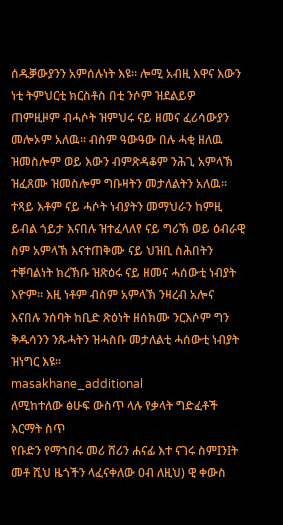ሰዱቓውያንን አምሰሉነት እዩ። ሎሚ አብዚ እዋና እውን ነቲ ትምህርቲ ክርስቶስ በቲ ንሶም ዝደልይዎ ጠምዚዞም ብሓሶት ዝምህሩ ናይ ዘመና ፈሪሳውያን መሎኦም አለዉ። ብስም ዓውዓው በሉ ሓቂ ዘለዉ ዝመስሎም ወይ እውን ብምጽዳቆም ንሕጊ አምላኽ ዝፈጸሙ ዝመስሎም ግቡዛትን መታለልትን አለዉ። ተጻይ እቶም ናይ ሓሶት ነብያትን መማህራን ከምዚ ይብል ጎይታ እናበሉ ዝተፈላለየ ናይ ግሪኽ ወይ ዕብራዊ ስም አምላኽ እናተጠቅሙ ናይ ህዝቢ ስሕበትን ተቐባልነት ክረኽቡ ዝጽዕሩ ናይ ዘመና ሓሰውቲ ነብያት እዮም። እዚ ነቶም ብስም አምላኽ ንዛረብ አሎና እናበሉ ንሰባት ከቢድ ጽዕነት ዘሰክሙ ንርእሶም ግን ቅዱሳንን ንጹሓትን ዝሓስቡ መታለልቲ ሓሰውቲ ነብያት ዝነግር እዩ።
masakhane_additional
ለሚከተለው ፅሁፍ ውስጥ ላሉ የቃላት ግድፈቶች እርማት ስጥ
የቡድን የማኀበሩ መሪ ሸሪን ሐናፊ እተ ናገሩ ስምIንIት መቶ ሺህ ዜጎችን ላፈናቀለው 0ብ ለዚህ) ዊ ቀውስ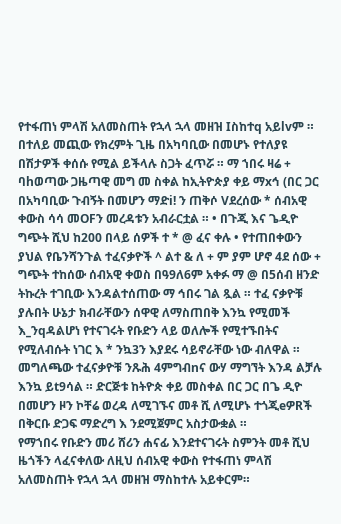የተፋጠነ ምላሽ አለመስጠት የኋላ ኋላ መዘዝ Iስከተq አይlvም ። በተለይ መጪው የክረምት ጊዜ በአካባቢው በመሆኑ የተለያዩ በሽታዎች ቀሰሱ የሚል ይችላሉ ስጋት ፈጥሯ ። ማ ኀበሩ ዛሬ + ባhወጣው ጋዜጣዊ መግ መ ስቀል ከኢትዮጵያ ቀይ ማxኅ (በር ጋር በአካባቢው ጉብኝት በመሆን ማድi! ን ጠቅሶ Vደረሰው * ሰብአዊ ቀውስ ሳሳ መOFን መረዳቱን አብራርቷል ። • በጉጂ እና ጌዲዮ ግጭት ሺህ ከ200 በላይ ሰዎች ተ * @ ፈና ቀሉ • የተጠበቀውን ያህል የቤንሻንጉል ተፈናቃዮች ^ ልተ & ለ + ም ያም ሆኖ 4ደ ሰው + ግጭት ተከሰው ሰብአዊ ቀወስ በዓ9ለ6ም አቀፉ ማ @ በ5ሰብ ዘንድ ትኩረት ተገቢው እንዳልተሰጠው ማ ኅበሩ ገል ጿል ። ተፈ ናቃዮቹ ያሉበት ሁኔታ ክብራቸውን ሰዋዊ ለማስጠበቅ እንኳ የሚመች እ_ንqዳልሆነ የተናገሩት የቡድን ላይ ወለሎች የሚተኙበትና የሚለብሱት ነገር እ * ንኳ3ን እያደሩ ሳይኖራቸው ነው ብለዋል ። መግለጫው ተፈናቃዮቹ ንጹሕ 4ምግብnና ውሃ ማግኘት እንዳ ልቻሉ እንኳ ይt9ሳል ። ድርጅቱ ከትዮጵ ቀይ መስቀል በር ጋር በጌ ዲዮ በመሆን ዞን ኮቸሬ ወረዳ ለሚገኙና መቶ ሺ ለሚሆኑ ተጎጂeዎRች በቅርቡ ድጋፍ ማድረግ እ ንደሚጀምር አስታውቋል ።
የማኀበሩ የቡድን መሪ ሸሪን ሐናፊ እንደተናገሩት ስምንት መቶ ሺህ ዜጎችን ላፈናቀለው ለዚህ ሰብአዊ ቀውስ የተፋጠነ ምላሽ አለመስጠት የኋላ ኋላ መዘዝ ማስከተሉ አይቀርም።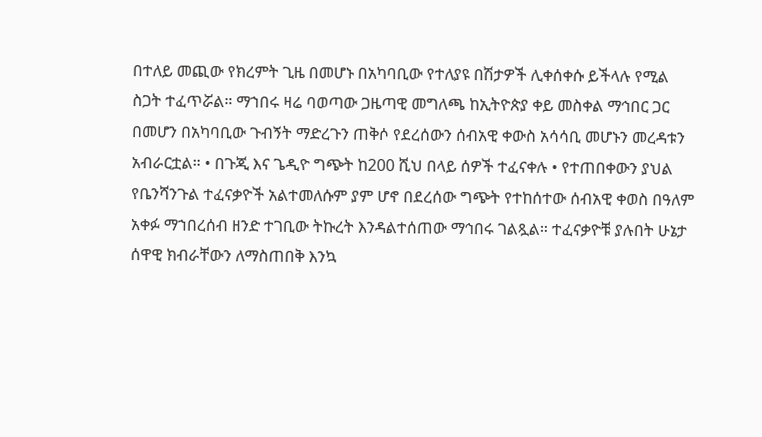በተለይ መጪው የክረምት ጊዜ በመሆኑ በአካባቢው የተለያዩ በሽታዎች ሊቀሰቀሱ ይችላሉ የሚል ስጋት ተፈጥሯል። ማኀበሩ ዛሬ ባወጣው ጋዜጣዊ መግለጫ ከኢትዮጵያ ቀይ መስቀል ማኅበር ጋር በመሆን በአካባቢው ጉብኝት ማድረጉን ጠቅሶ የደረሰውን ሰብአዊ ቀውስ አሳሳቢ መሆኑን መረዳቱን አብራርቷል። • በጉጂ እና ጌዲዮ ግጭት ከ200 ሺህ በላይ ሰዎች ተፈናቀሉ • የተጠበቀውን ያህል የቤንሻንጉል ተፈናቃዮች አልተመለሱም ያም ሆኖ በደረሰው ግጭት የተከሰተው ሰብአዊ ቀወስ በዓለም አቀፉ ማኀበረሰብ ዘንድ ተገቢው ትኩረት እንዳልተሰጠው ማኅበሩ ገልጿል። ተፈናቃዮቹ ያሉበት ሁኔታ ሰዋዊ ክብራቸውን ለማስጠበቅ እንኳ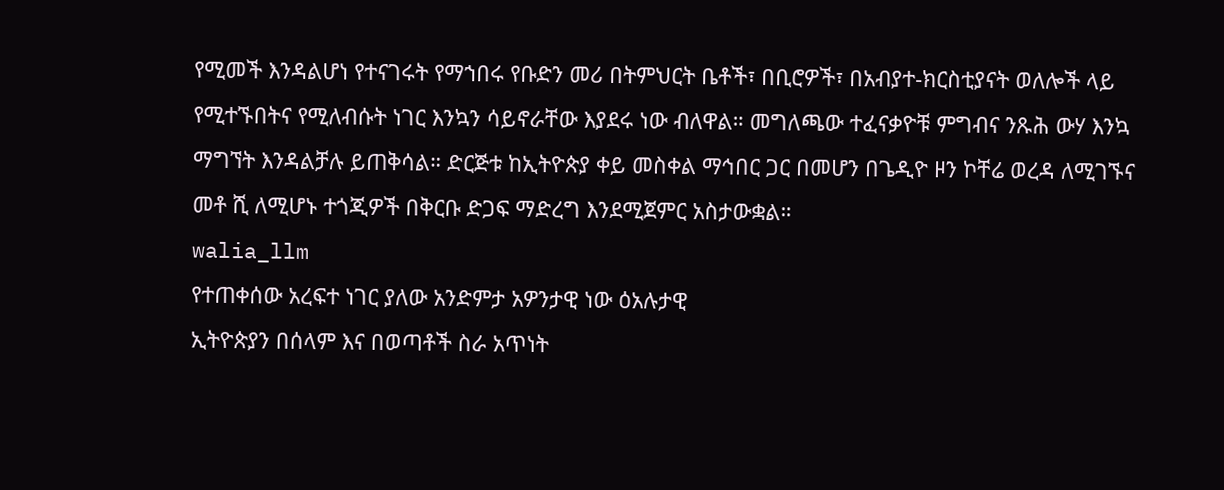የሚመች እንዳልሆነ የተናገሩት የማኀበሩ የቡድን መሪ በትምህርት ቤቶች፣ በቢሮዎች፣ በአብያተ-ክርስቲያናት ወለሎች ላይ የሚተኙበትና የሚለብሱት ነገር እንኳን ሳይኖራቸው እያደሩ ነው ብለዋል። መግለጫው ተፈናቃዮቹ ምግብና ንጹሕ ውሃ እንኳ ማግኘት እንዳልቻሉ ይጠቅሳል። ድርጅቱ ከኢትዮጵያ ቀይ መስቀል ማኅበር ጋር በመሆን በጌዲዮ ዞን ኮቸሬ ወረዳ ለሚገኙና መቶ ሺ ለሚሆኑ ተጎጂዎች በቅርቡ ድጋፍ ማድረግ እንደሚጀምር አስታውቋል።
walia_llm
የተጠቀሰው አረፍተ ነገር ያለው አንድምታ አዎንታዊ ነው ዕአሉታዊ
ኢትዮጵያን በሰላም እና በወጣቶች ስራ አጥነት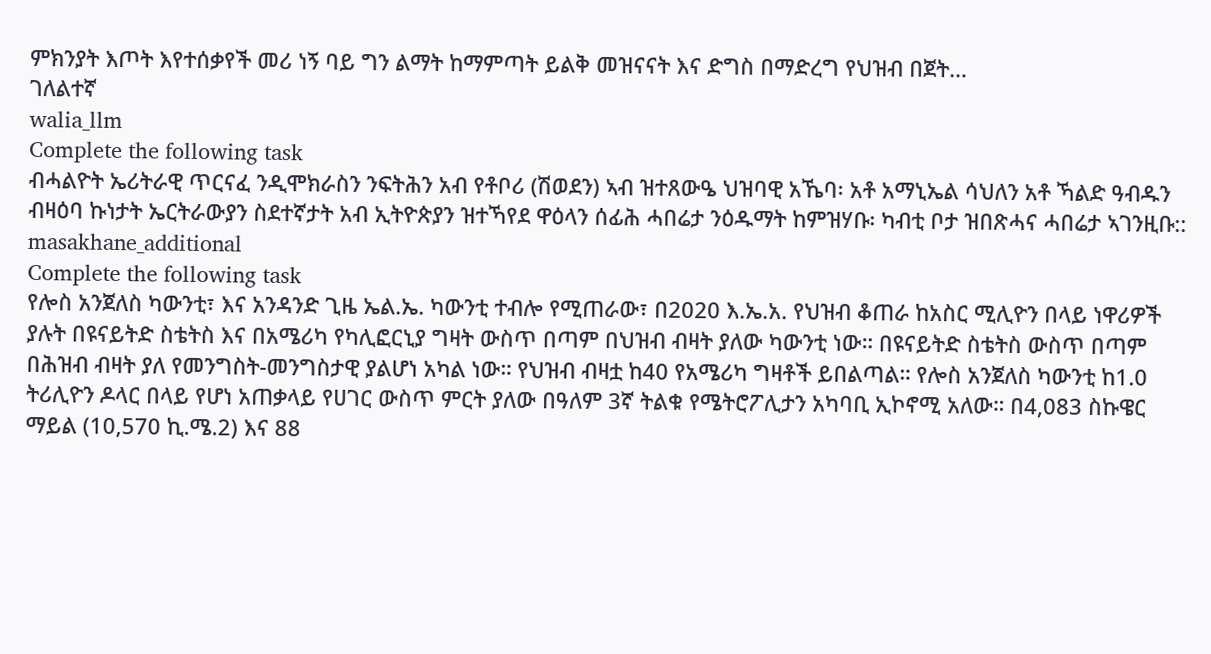ምክንያት እጦት እየተሰቃየች መሪ ነኝ ባይ ግን ልማት ከማምጣት ይልቅ መዝናናት እና ድግስ በማድረግ የህዝብ በጀት…
ገለልተኛ
walia_llm
Complete the following task
ብሓልዮት ኤሪትራዊ ጥርናፈ ንዲሞክራስን ንፍትሕን አብ የቶቦሪ (ሽወደን) ኣብ ዝተጸውዔ ህዝባዊ አኼባ፡ አቶ አማኒኤል ሳህለን አቶ ኻልድ ዓብዱን ብዛዕባ ኩነታት ኤርትራውያን ስደተኛታት አብ ኢትዮጵያን ዝተኻየደ ዋዕላን ሰፊሕ ሓበሬታ ንዕዱማት ከምዝሃቡ፡ ካብቲ ቦታ ዝበጽሓና ሓበሬታ ኣገንዚቡ::
masakhane_additional
Complete the following task
የሎስ አንጀለስ ካውንቲ፣ እና አንዳንድ ጊዜ ኤል.ኤ. ካውንቲ ተብሎ የሚጠራው፣ በ2020 እ.ኤ.አ. የህዝብ ቆጠራ ከአስር ሚሊዮን በላይ ነዋሪዎች ያሉት በዩናይትድ ስቴትስ እና በአሜሪካ የካሊፎርኒያ ግዛት ውስጥ በጣም በህዝብ ብዛት ያለው ካውንቲ ነው። በዩናይትድ ስቴትስ ውስጥ በጣም በሕዝብ ብዛት ያለ የመንግስት-መንግስታዊ ያልሆነ አካል ነው። የህዝብ ብዛቷ ከ40 የአሜሪካ ግዛቶች ይበልጣል። የሎስ አንጀለስ ካውንቲ ከ1.0 ትሪሊዮን ዶላር በላይ የሆነ አጠቃላይ የሀገር ውስጥ ምርት ያለው በዓለም 3ኛ ትልቁ የሜትሮፖሊታን አካባቢ ኢኮኖሚ አለው። በ4,083 ስኩዌር ማይል (10,570 ኪ.ሜ.2) እና 88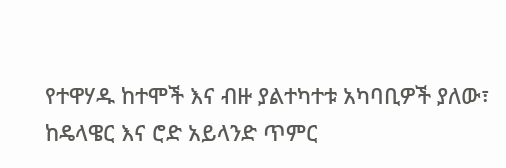የተዋሃዱ ከተሞች እና ብዙ ያልተካተቱ አካባቢዎች ያለው፣ ከዴላዌር እና ሮድ አይላንድ ጥምር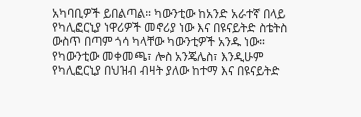አካባቢዎች ይበልጣል። ካውንቲው ከአንድ አራተኛ በላይ የካሊፎርኒያ ነዋሪዎች መኖሪያ ነው እና በዩናይትድ ስቴትስ ውስጥ በጣም ጎሳ ካላቸው ካውንቲዎች አንዱ ነው። የካውንቲው መቀመጫ፣ ሎስ አንጄሌስ፣ እንዲሁም የካሊፎርኒያ በህዝብ ብዛት ያለው ከተማ እና በዩናይትድ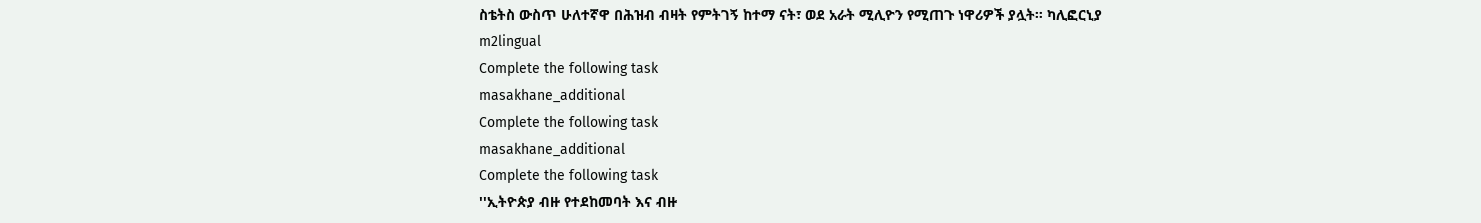ስቴትስ ውስጥ ሁለተኛዋ በሕዝብ ብዛት የምትገኝ ከተማ ናት፣ ወደ አራት ሚሊዮን የሚጠጉ ነዋሪዎች ያሏት። ካሊፎርኒያ
m2lingual
Complete the following task
masakhane_additional
Complete the following task
masakhane_additional
Complete the following task
''ኢትዮጵያ ብዙ የተደከመባት እና ብዙ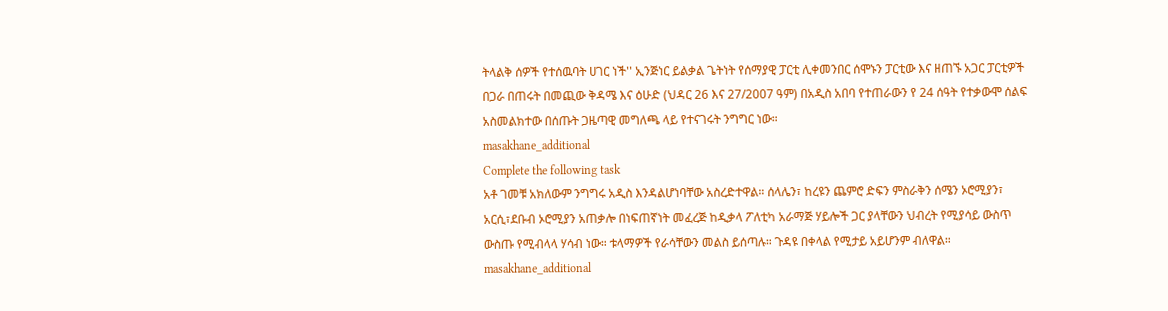ትላልቅ ሰዎች የተሰዉባት ሀገር ነች'' ኢንጅነር ይልቃል ጌትነት የሰማያዊ ፓርቲ ሊቀመንበር ሰሞኑን ፓርቲው እና ዘጠኙ አጋር ፓርቲዎች በጋራ በጠሩት በመጪው ቅዳሜ እና ዕሁድ (ህዳር 26 እና 27/2007 ዓም) በአዲስ አበባ የተጠራውን የ 24 ሰዓት የተቃውሞ ሰልፍ አስመልክተው በሰጡት ጋዜጣዊ መግለጫ ላይ የተናገሩት ንግግር ነው።
masakhane_additional
Complete the following task
አቶ ገመቹ አክለውም ንግግሩ አዲስ እንዳልሆነባቸው አስረድተዋል። ሰላሌን፣ ከረዩን ጨምሮ ድፍን ምስራቅን ሰሜን ኦሮሚያን፣ አርሲ፣ደቡብ ኦሮሚያን አጠቃሎ በነፍጠኛነት መፈረጅ ከዲቃላ ፖለቲካ አራማጅ ሃይሎች ጋር ያላቸውን ህብረት የሚያሳይ ውስጥ ውስጡ የሚብላላ ሃሳብ ነው። ቱላማዎች የራሳቸውን መልስ ይሰጣሉ። ጉዳዩ በቀላል የሚታይ አይሆንም ብለዋል።
masakhane_additional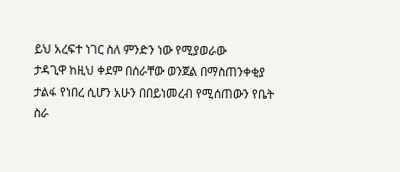ይህ አረፍተ ነገር ስለ ምንድን ነው የሚያወራው
ታዳጊዋ ከዚህ ቀደም በሰራቸው ወንጀል በማስጠንቀቂያ ታልፋ የነበረ ሲሆን አሁን በበይነመረብ የሚሰጠውን የቤት ስራ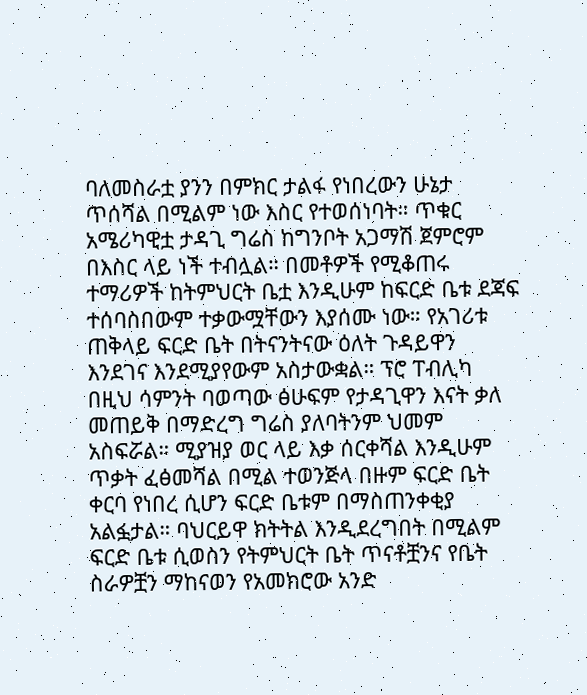ባለመስራቷ ያንን በምክር ታልፋ የነበረውን ሁኔታ ጥሰሻል በሚልም ነው እስር የተወሰነባት። ጥቁር አሜሪካዊቷ ታዳጊ ግሬስ ከግንቦት አጋማሽ ጀምሮም በእስር ላይ ነች ተብሏል። በመቶዎች የሚቆጠሩ ተማሪዎች ከትምህርት ቤቷ እንዲሁም ከፍርድ ቤቱ ደጃፍ ተሰባስበውም ተቃውሟቸውን እያሰሙ ነው። የአገሪቱ ጠቅላይ ፍርድ ቤት በትናንትናው ዕለት ጉዳይዋን እንደገና እንደሚያየውም አስታውቋል። ፕሮ ፐብሊካ በዚህ ሳምንት ባወጣው ፅሁፍም የታዳጊዋን እናት ቃለ መጠይቅ በማድረግ ግሬስ ያለባትንም ህመም አስፍሯል። ሚያዝያ ወር ላይ እቃ ሰርቀሻል እንዲሁም ጥቃት ፈፅመሻል በሚል ተወንጅላ በዙም ፍርድ ቤት ቀርባ የነበረ ሲሆን ፍርድ ቤቱም በማስጠንቀቂያ አልፏታል። ባህርይዋ ክትትል እንዲደረግበት በሚልም ፍርድ ቤቱ ሲወስን የትምህርት ቤት ጥናቶቿንና የቤት ስራዎቿን ማከናወን የአመክሮው አንድ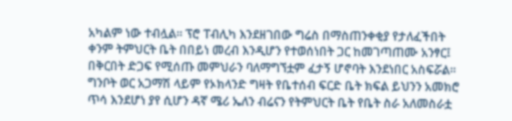አካልም ነው ተብሏል። ፕሮ ፐብሊካ እንደዘገበው ግሬስ በማስጠንቀቂያ የታለፈችበት ቀንም ትምህርት ቤት በበይነ መረብ እንዲሆን የተወሰነበት ጋር ከመገጣጠሙ አንፃር፤ በቅርበት ድጋፍ የሚሰጡ መምህራን ባለማግኘቷም ፈታኝ ሆኖባት እንደነበር አስፍሯል። ግንቦት ወር አጋማሽ ላይም የኦክላንድ ግዛት የቤተሰብ ፍርድ ቤት ክፍል ይህንን አመክሮ ጥሳ እንደሆነ ያየ ሲሆን ዳኛ ሜሪ ኤለን ብሬናን የትምህርት ቤት የቤት ስራ አለመስራቷ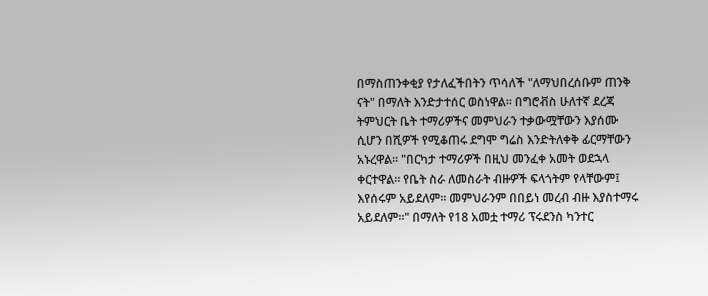በማስጠንቀቂያ የታለፈችበትን ጥሳለች "ለማህበረሰቡም ጠንቅ ናት" በማለት እንድታተሰር ወስነዋል። በግሮቭስ ሁለተኛ ደረጃ ትምህርት ቤት ተማሪዎችና መምህራን ተቃውሟቸውን እያሰሙ ሲሆን በሺዎች የሚቆጠሩ ደግሞ ግሬስ እንድትለቀቅ ፊርማቸውን አኑረዋል። "በርካታ ተማሪዎች በዚህ መንፈቀ አመት ወደኋላ ቀርተዋል። የቤት ስራ ለመስራት ብዙዎች ፍላጎትም የላቸውም፤ እየሰሩም አይደለም። መምህራንም በበይነ መረብ ብዙ እያስተማሩ አይደለም።" በማለት የ18 አመቷ ተማሪ ፕሩደንስ ካንተር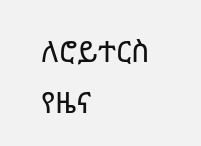ለሮይተርስ የዜና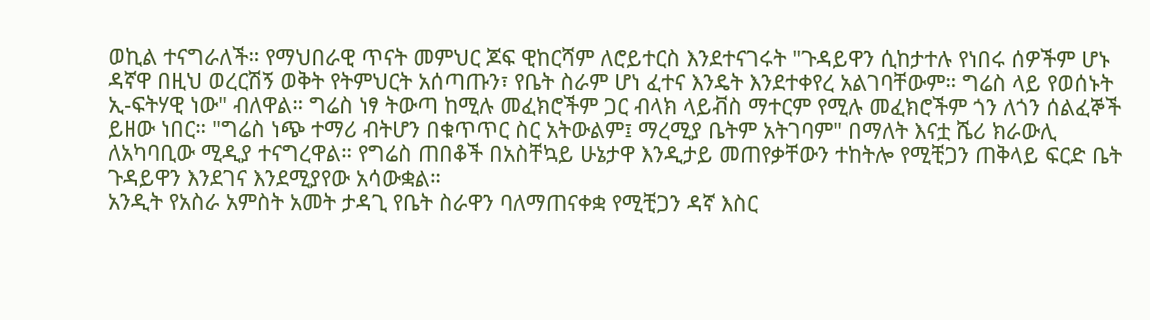ወኪል ተናግራለች። የማህበራዊ ጥናት መምህር ጆፍ ዊከርሻም ለሮይተርስ እንደተናገሩት "ጉዳይዋን ሲከታተሉ የነበሩ ሰዎችም ሆኑ ዳኛዋ በዚህ ወረርሽኝ ወቅት የትምህርት አሰጣጡን፣ የቤት ስራም ሆነ ፈተና እንዴት እንደተቀየረ አልገባቸውም። ግሬስ ላይ የወሰኑት ኢ-ፍትሃዊ ነው" ብለዋል። ግሬስ ነፃ ትውጣ ከሚሉ መፈክሮችም ጋር ብላክ ላይቭስ ማተርም የሚሉ መፈክሮችም ጎን ለጎን ሰልፈኞች ይዘው ነበር። "ግሬስ ነጭ ተማሪ ብትሆን በቁጥጥር ስር አትውልም፤ ማረሚያ ቤትም አትገባም" በማለት እናቷ ሼሪ ክራውሊ ለአካባቢው ሚዲያ ተናግረዋል። የግሬስ ጠበቆች በአስቸኳይ ሁኔታዋ እንዲታይ መጠየቃቸውን ተከትሎ የሚቺጋን ጠቅላይ ፍርድ ቤት ጉዳይዋን እንደገና እንደሚያየው አሳውቋል።
አንዲት የአስራ አምስት አመት ታዳጊ የቤት ስራዋን ባለማጠናቀቋ የሚቺጋን ዳኛ እስር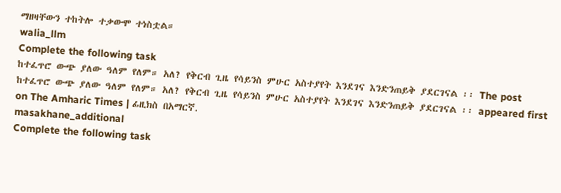ማዘዛቸውን ተከትሎ ተቃውሞ ተነስቷል።
walia_llm
Complete the following task
ከተፈጥሮ ውጭ ያለው ዓለም የለም። አለ? የቅርብ ጊዜ የሳይንስ ምሁር አስተያየት እንደገና እንድንጠይቅ ያደርገናል ፡፡ The post ከተፈጥሮ ውጭ ያለው ዓለም የለም። አለ? የቅርብ ጊዜ የሳይንስ ምሁር አስተያየት እንደገና እንድንጠይቅ ያደርገናል ፡፡ appeared first on The Amharic Times | ፊዚክስ በአማርኛ.
masakhane_additional
Complete the following task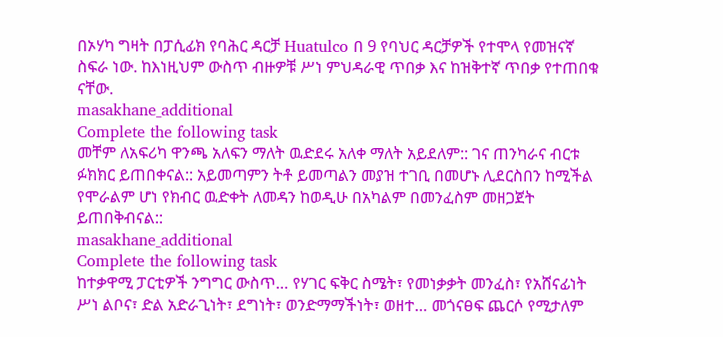በኦሃካ ግዛት በፓሲፊክ የባሕር ዳርቻ Huatulco በ 9 የባህር ዳርቻዎች የተሞላ የመዝናኛ ስፍራ ነው. ከእነዚህም ውስጥ ብዙዎቹ ሥነ ምህዳራዊ ጥበቃ እና ከዝቅተኛ ጥበቃ የተጠበቁ ናቸው.
masakhane_additional
Complete the following task
መቸም ለአፍሪካ ዋንጫ አለፍን ማለት ዉድደሩ አለቀ ማለት አይደለም:: ገና ጠንካራና ብርቱ ፉክክር ይጠበቀናል:: አይመጣምን ትቶ ይመጣልን መያዝ ተገቢ በመሆኑ ሊደርስበን ከሚችል የሞራልም ሆነ የክብር ዉድቀት ለመዳን ከወዲሁ በአካልም በመንፈስም መዘጋጀት ይጠበቅብናል::
masakhane_additional
Complete the following task
ከተቃዋሚ ፓርቲዎች ንግግር ውስጥ… የሃገር ፍቅር ስሜት፣ የመነቃቃት መንፈስ፣ የአሸናፊነት ሥነ ልቦና፣ ድል አድራጊነት፣ ደግነት፣ ወንድማማችነት፣ ወዘተ… መጎናፀፍ ጨርሶ የሚታለም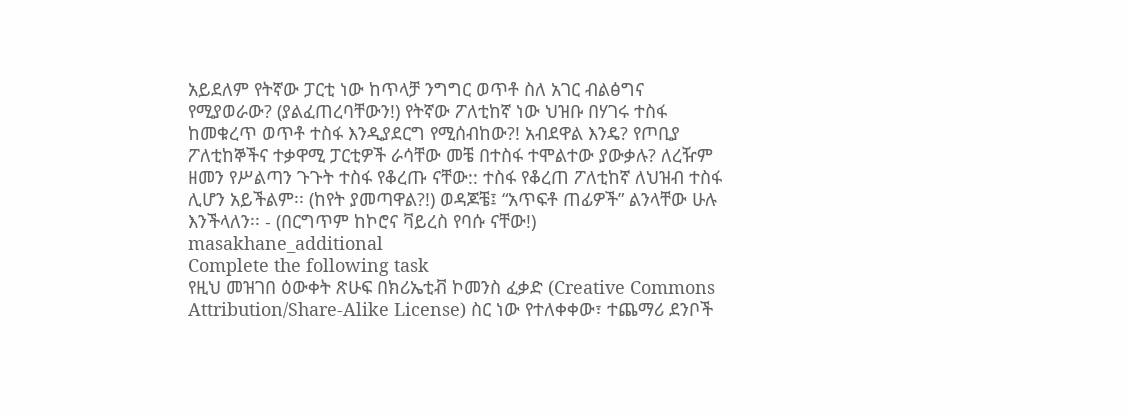አይደለም የትኛው ፓርቲ ነው ከጥላቻ ንግግር ወጥቶ ስለ አገር ብልፅግና የሚያወራው? (ያልፈጠረባቸውን!) የትኛው ፖለቲከኛ ነው ህዝቡ በሃገሩ ተስፋ ከመቁረጥ ወጥቶ ተስፋ እንዲያደርግ የሚሰብከው?! አብደዋል እንዴ? የጦቢያ ፖለቲከኞችና ተቃዋሚ ፓርቲዎች ራሳቸው መቼ በተስፋ ተሞልተው ያውቃሉ? ለረዥም ዘመን የሥልጣን ጉጉት ተስፋ የቆረጡ ናቸው:: ተስፋ የቆረጠ ፖለቲከኛ ለህዝብ ተስፋ ሊሆን አይችልም፡፡ (ከየት ያመጣዋል?!) ወዳጆቼ፤ “አጥፍቶ ጠፊዎች” ልንላቸው ሁሉ እንችላለን፡፡ - (በርግጥም ከኮሮና ቫይረስ የባሱ ናቸው!)
masakhane_additional
Complete the following task
የዚህ መዝገበ ዕውቀት ጽሁፍ በክሪኤቲቭ ኮመንስ ፈቃድ (Creative Commons Attribution/Share-Alike License) ስር ነው የተለቀቀው፣ ተጨማሪ ደንቦች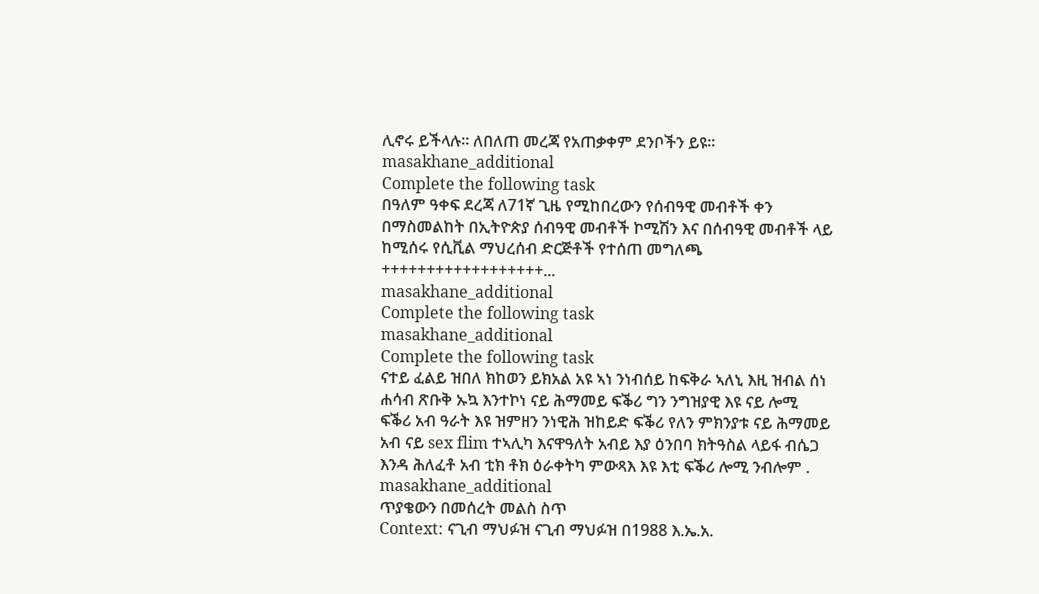ሊኖሩ ይችላሉ። ለበለጠ መረጃ የአጠቃቀም ደንቦችን ይዩ።
masakhane_additional
Complete the following task
በዓለም ዓቀፍ ደረጃ ለ71ኛ ጊዜ የሚከበረውን የሰብዓዊ መብቶች ቀን በማስመልከት በኢትዮጵያ ሰብዓዊ መብቶች ኮሚሽን እና በሰብዓዊ መብቶች ላይ ከሚሰሩ የሲቪል ማህረሰብ ድርጅቶች የተሰጠ መግለጫ ++++++++++++++++++...
masakhane_additional
Complete the following task
masakhane_additional
Complete the following task
ናተይ ፈልይ ዝበለ ክከወን ይክአል አዩ ኣነ ንነብሰይ ከፍቅራ ኣለኒ እዚ ዝብል ሰነ ሐሳብ ጽቡቅ ኡኳ እንተኮነ ናይ ሕማመይ ፍቕሪ ግን ንግዝያዊ እዩ ናይ ሎሚ ፍቕሪ አብ ዓራት እዩ ዝምዘን ንነዊሕ ዝከይድ ፍቕሪ የለን ምክንያቱ ናይ ሕማመይ አብ ናይ sex flim ተኣሊካ እናዋዓለት አብይ እያ ዕንበባ ክትዓስል ላይፋ ብሴጋ እንዳ ሕለፈቶ አብ ቲክ ቶክ ዕራቀትካ ምውጻእ እዩ እቲ ፍቕሪ ሎሚ ንብሎም .
masakhane_additional
ጥያቄውን በመሰረት መልስ ስጥ
Context: ናጊብ ማህፉዝ ናጊብ ማህፉዝ በ1988 እ.ኤ.አ.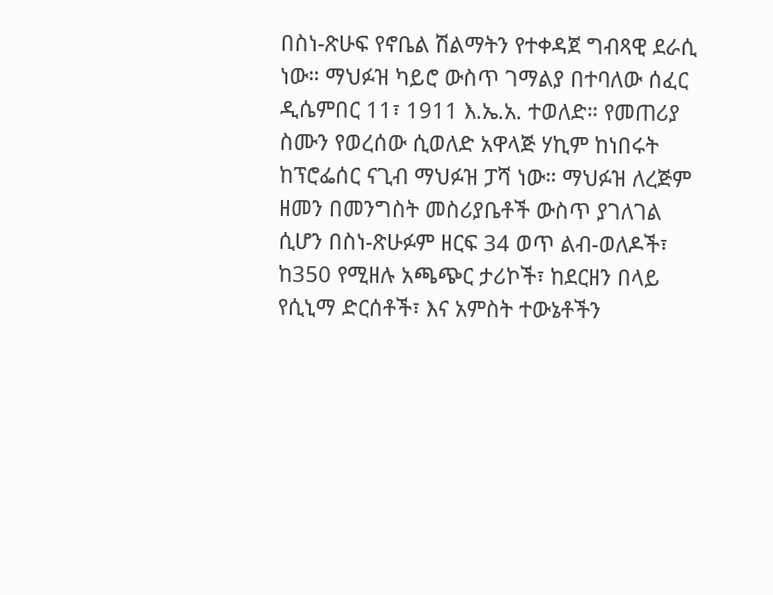በስነ-ጽሁፍ የኖቤል ሽልማትን የተቀዳጀ ግብጻዊ ደራሲ ነው። ማህፉዝ ካይሮ ውስጥ ገማልያ በተባለው ሰፈር ዲሴምበር 11፣ 1911 እ.ኤ.አ. ተወለድ። የመጠሪያ ስሙን የወረሰው ሲወለድ አዋላጅ ሃኪም ከነበሩት ከፕሮፌሰር ናጊብ ማህፉዝ ፓሻ ነው። ማህፉዝ ለረጅም ዘመን በመንግስት መስሪያቤቶች ውስጥ ያገለገል ሲሆን በስነ-ጽሁፉም ዘርፍ 34 ወጥ ልብ-ወለዶች፣ ከ350 የሚዘሉ አጫጭር ታሪኮች፣ ከደርዘን በላይ የሲኒማ ድርሰቶች፣ እና አምስት ተውኔቶችን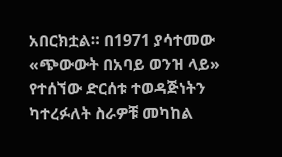አበርክቷል። በ1971 ያሳተመው «ጭውውት በአባይ ወንዝ ላይ» የተሰኘው ድርሰቱ ተወዳጅነትን ካተረፉለት ስራዎቹ መካከል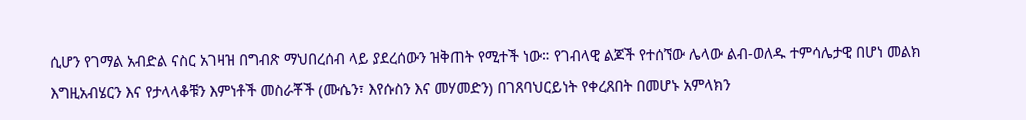ሲሆን የገማል አብድል ናስር አገዛዝ በግብጽ ማህበረሰብ ላይ ያደረሰውን ዝቅጠት የሚተች ነው። የገብላዊ ልጆች የተሰኘው ሌላው ልብ-ወለዱ ተምሳሌታዊ በሆነ መልክ እግዚአብሄርን እና የታላላቆቹን እምነቶች መስራቾች (ሙሴን፣ እየሱስን እና መሃመድን) በገጸባህርይነት የቀረጸበት በመሆኑ አምላክን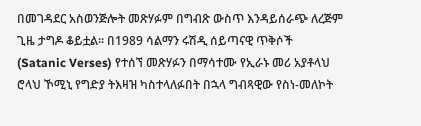በመገዳደር አስወንጅሎት መጽሃፉም በግብጽ ውስጥ እንዳይሰራጭ ለረጅም ጊዜ ታግዶ ቆይቷል። በ1989 ሳልማን ሩሽዲ ሰይጣናዊ ጥቅሶች (Satanic Verses) የተሰኘ መጽሃፉን በማሳተሙ የኢራኑ መሪ አያቶላህ ሮላህ ኾሚኒ የግድያ ትእዛዝ ካስተላለፉበት በኋላ ግብጻዊው የስነ-መለኮት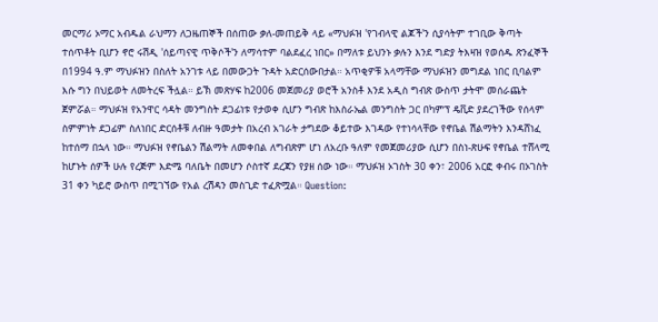መርማሪ ኦማር አብዱል ራህማን ለጋዜጠኞች በሰጠው ቃለ-መጠይቅ ላይ «ማህፉዝ 'የገብላዊ ልጆች'ን ሲያሳትም ተገቢው ቅጣት ተሰጥቶት ቢሆን ኖሮ ሩሽዲ 'ሰይጣናዊ ጥቅሶች'ን ለማሳተም ባልደፈረ ነበር» በማለቱ ይህንኑ ቃሉን እንደ ግድያ ትእዛዝ የወሰዱ ጽንፈኞች በ1994 ዓ.ም ማህፉዝን በስለት አንገቱ ላይ በመውጋት ጉዳት አድርሰውበታል። አጥቂዎቹ አላማቸው ማህፉዝን መግደል ነበር ቢባልም እሱ ግን በህይወት ለመትረፍ ችሏል። ይኽ መጽሃፍ ከ2006 መጀመሪያ ወሮች አንስቶ እንደ አዲስ ግብጽ ውስጥ ታትሞ መሰራጨት ጀምሯል። ማህፉዝ የአንዋር ሳዳት መንግስት ደጋፊነቱ የታወቀ ሲሆን ግብጽ ከእስራኤል መንግስት ጋር በካምፕ ዴቪድ ያደረገችው የሰላም ስምምነት ደጋፊም ስለነበር ድርሰቶቹ ለብዙ ዓመታት በአረብ አገራት ታግደው ቆይተው እገዳው የተነሳላቸው የኖቤል ሽልማትን እንዳሸነፈ ከተሰማ በኋላ ነው። ማህፉዝ የኖቤልን ሽልማት ለመቀበል ለግብጽም ሆነ ለአረቡ ዓለም የመጀመሪያው ሲሆን በስነ-ጽሁፍ የኖቤል ተሸላሚ ከሆኑት ሰዎች ሁሉ የረጅም እድሜ ባለቤት በመሆን ሶስተኛ ደረጃን የያዘ ሰው ነው። ማህፉዝ ኦገስት 30 ቀን፣ 2006 አርፎ ቀብሩ በኦገስት 31 ቀን ካይሮ ውስጥ በሚገኘው የአል ረሽዳን መስጊድ ተፈጽሟል። Question: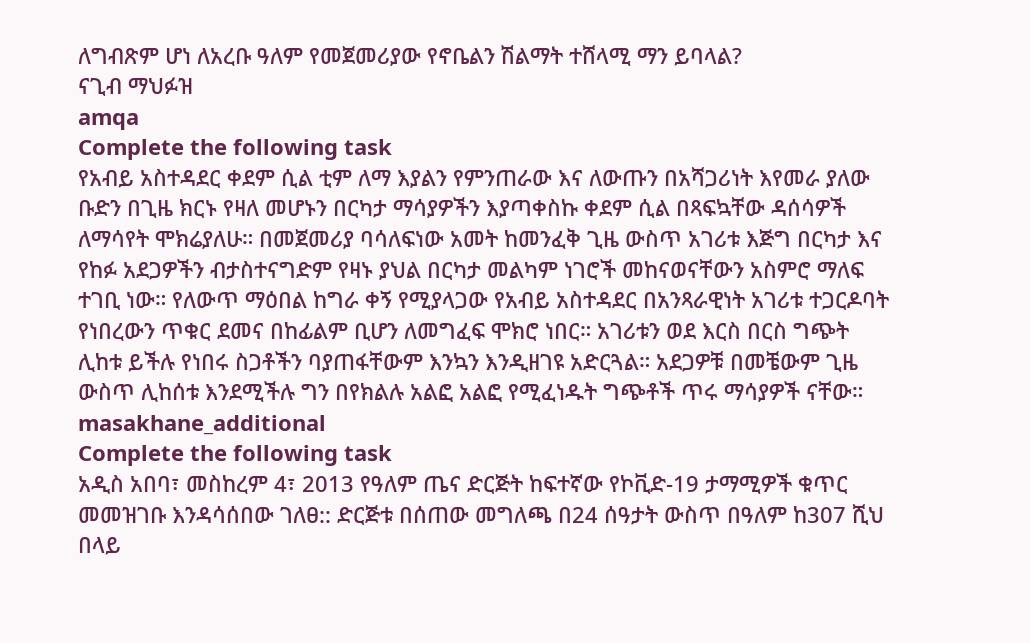ለግብጽም ሆነ ለአረቡ ዓለም የመጀመሪያው የኖቤልን ሽልማት ተሸላሚ ማን ይባላል?
ናጊብ ማህፉዝ
amqa
Complete the following task
የአብይ አስተዳደር ቀደም ሲል ቲም ለማ እያልን የምንጠራው እና ለውጡን በአሻጋሪነት እየመራ ያለው ቡድን በጊዜ ክርኑ የዛለ መሆኑን በርካታ ማሳያዎችን እያጣቀስኩ ቀደም ሲል በጻፍኳቸው ዳሰሳዎች ለማሳየት ሞክሬያለሁ። በመጀመሪያ ባሳለፍነው አመት ከመንፈቅ ጊዜ ውስጥ አገሪቱ እጅግ በርካታ እና የከፉ አደጋዎችን ብታስተናግድም የዛኑ ያህል በርካታ መልካም ነገሮች መከናወናቸውን አስምሮ ማለፍ ተገቢ ነው። የለውጥ ማዕበል ከግራ ቀኝ የሚያላጋው የአብይ አስተዳደር በአንጻራዊነት አገሪቱ ተጋርዶባት የነበረውን ጥቁር ደመና በከፊልም ቢሆን ለመግፈፍ ሞክሮ ነበር። አገሪቱን ወደ እርስ በርስ ግጭት ሊከቱ ይችሉ የነበሩ ስጋቶችን ባያጠፋቸውም እንኳን እንዲዘገዩ አድርጓል። አደጋዎቹ በመቼውም ጊዜ ውስጥ ሊከሰቱ እንደሚችሉ ግን በየክልሉ አልፎ አልፎ የሚፈነዱት ግጭቶች ጥሩ ማሳያዎች ናቸው።
masakhane_additional
Complete the following task
አዲስ አበባ፣ መስከረም 4፣ 2013 የዓለም ጤና ድርጅት ከፍተኛው የኮቪድ-19 ታማሚዎች ቁጥር መመዝገቡ እንዳሳሰበው ገለፀ:: ድርጅቱ በሰጠው መግለጫ በ24 ሰዓታት ውስጥ በዓለም ከ307 ሺህ በላይ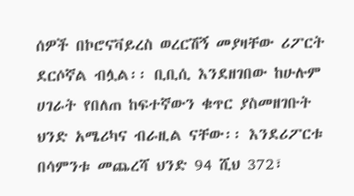ሰዎች በኮሮናቫይረስ ወረርሽኝ መያዛቸው ሪፖርት ደርሶኛል ብሏል፡፡ ቢቢሲ እንደዘገበው ከሁሉም ሀገራት የበለጠ ከፍተኛውን ቁጥር ያስመዘገቡት ህንድ አሜሪካና ብራዚል ናቸው፡፡ እንደሪፖርቱ በሳምንቱ መጨረሻ ህንድ 94 ሺህ 372፣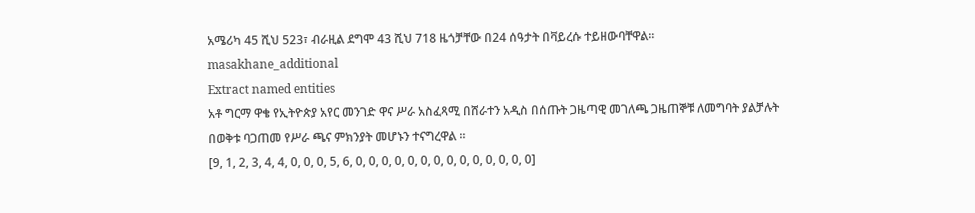አሜሪካ 45 ሺህ 523፣ ብራዚል ደግሞ 43 ሺህ 718 ዜጎቻቸው በ24 ሰዓታት በቫይረሱ ተይዘውባቸዋል፡፡
masakhane_additional
Extract named entities
አቶ ግርማ ዋቄ የኢትዮጵያ አየር መንገድ ዋና ሥራ አስፈጻሚ በሸራተን አዲስ በሰጡት ጋዜጣዊ መገለጫ ጋዜጠኞቹ ለመግባት ያልቻሉት በወቅቱ ባጋጠመ የሥራ ጫና ምክንያት መሆኑን ተናግረዋል ።
[9, 1, 2, 3, 4, 4, 0, 0, 0, 5, 6, 0, 0, 0, 0, 0, 0, 0, 0, 0, 0, 0, 0, 0, 0]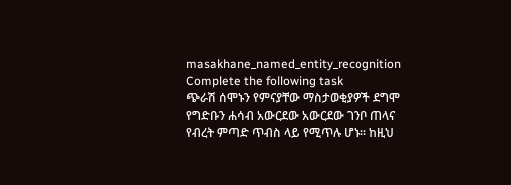masakhane_named_entity_recognition
Complete the following task
ጭራሽ ሰሞኑን የምናያቸው ማስታወቂያዎች ደግሞ የግድቡን ሐሳብ አውርደው አውርደው ገንቦ ጠላና የብረት ምጣድ ጥብስ ላይ የሚጥሉ ሆኑ፡፡ ከዚህ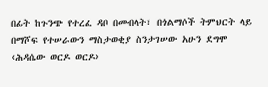በፊት ከጉንጭ የተረፈ ዳቦ በመብላት፣ በጎልማሶች ትምህርት ላይ በማሾፍ የተሠራውን ማስታወቂያ ስንታገሠው አሁን ደግሞ ‹ሕዳሴው ወርዶ ወርዶ›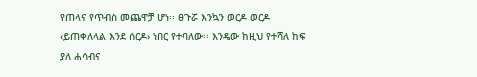የጠላና የጥብስ መጨዋቻ ሆነ፡፡ ፀጉሯ እንኳን ወርዶ ወርዶ ‹ይጠቀለላል እንደ ሰርዶ› ነበር የተባለው፡፡ እንዴው ከዚህ የተሻለ ከፍ ያለ ሐሳብና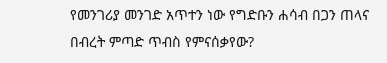የመንገሪያ መንገድ አጥተን ነው የግድቡን ሐሳብ በጋን ጠላና በብረት ምጣድ ጥብስ የምናሰቃየው?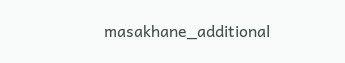masakhane_additional